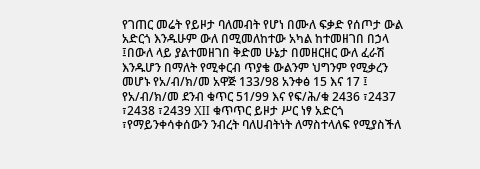የገጠር መሬት የይዞታ ባለመብት የሆነ በሙለ ፍቃድ የሰጦታ ውል አድርጎ እንዱሁም ውለ በሚመለከተው አካል ከተመዘገበ በኃላ ፤በውለ ላይ ያልተመዘገበ ቅድመ ሁኔታ በመዘርዘር ውለ ፈራሽ እንዱሆን በማለት የሚቀርብ ጥያቄ ውልንም ህግንም የሚቃረን መሆኑ የአ/ብ/ክ/መ አዋጅ 133/98 አንቀፅ 15 እና 17 ፤ የአ/ብ/ክ/መ ደንብ ቁጥር 51/99 እና የፍ/ሕ/ቁ 2436 ፣2437 ፣2438 ፣2439 XII ቁጥጥር ይዞታ ሥር ነፃ አድርጎ ፣የማይንቀሳቀሰውን ንብረት ባለሀብትነት ለማስተላለፍ የሚያስችለ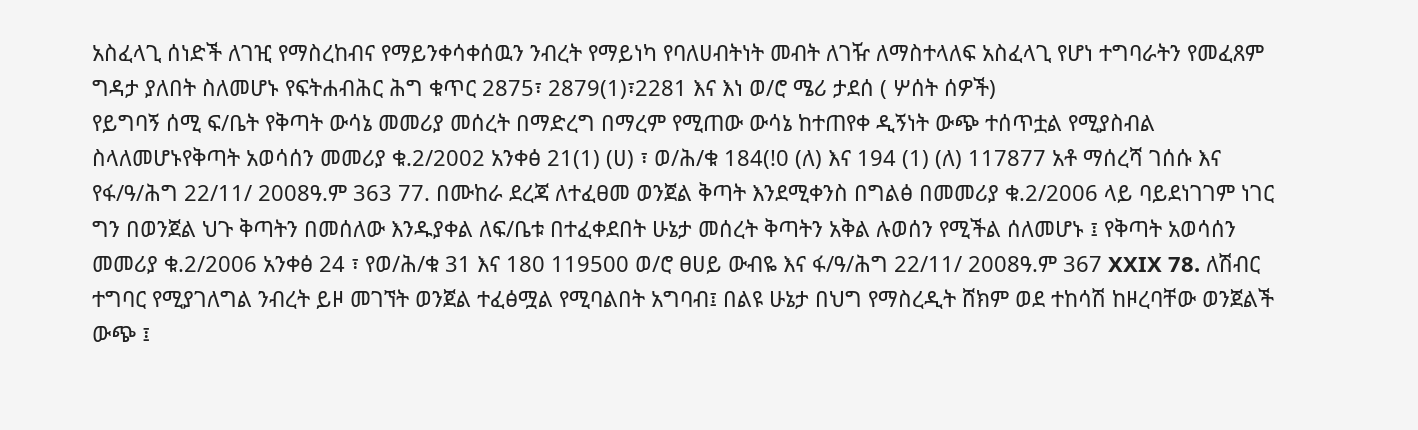አስፈላጊ ሰነድች ለገዢ የማስረከብና የማይንቀሳቀሰዉን ንብረት የማይነካ የባለሀብትነት መብት ለገዥ ለማስተላለፍ አስፈላጊ የሆነ ተግባራትን የመፈጸም ግዳታ ያለበት ስለመሆኑ የፍትሐብሕር ሕግ ቁጥር 2875፣ 2879(1)፣2281 እና እነ ወ/ሮ ሜሪ ታደሰ ( ሦሰት ሰዎች)
የይግባኝ ሰሚ ፍ/ቤት የቅጣት ውሳኔ መመሪያ መሰረት በማድረግ በማረም የሚጠው ውሳኔ ከተጠየቀ ዲኝነት ውጭ ተሰጥቷል የሚያስብል ስላለመሆኑየቅጣት አወሳሰን መመሪያ ቁ.2/2002 አንቀፅ 21(1) (ሀ) ፣ ወ/ሕ/ቁ 184(!0 (ለ) እና 194 (1) (ለ) 117877 አቶ ማሰረሻ ገሰሱ እና የፋ/ዓ/ሕግ 22/11/ 2008ዓ.ም 363 77. በሙከራ ደረጃ ለተፈፀመ ወንጀል ቅጣት እንደሚቀንስ በግልፅ በመመሪያ ቁ.2/2006 ላይ ባይደነገገም ነገር ግን በወንጀል ህጉ ቅጣትን በመሰለው እንዱያቀል ለፍ/ቤቱ በተፈቀደበት ሁኔታ መሰረት ቅጣትን አቅል ሉወሰን የሚችል ሰለመሆኑ ፤ የቅጣት አወሳሰን መመሪያ ቁ.2/2006 አንቀፅ 24 ፣ የወ/ሕ/ቁ 31 እና 180 119500 ወ/ሮ ፀሀይ ውብዬ እና ፋ/ዓ/ሕግ 22/11/ 2008ዓ.ም 367 XXIX 78. ለሽብር ተግባር የሚያገለግል ንብረት ይዞ መገኘት ወንጀል ተፈፅሟል የሚባልበት አግባብ፤ በልዩ ሁኔታ በህግ የማስረዲት ሸክም ወደ ተከሳሽ ከዞረባቸው ወንጀልች ውጭ ፤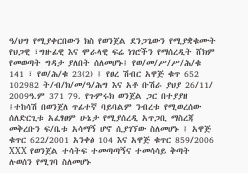ዓ/ህግ የሚያቀርበውን ክስ የወንጀል ደንጋጌውን የሚያቋቁሙት የህጋዊ ፣ግዙፊዊ እና ሞራላዊ ፍሬ ነገሮችን የማሰረዲት ሸክም የመወጣት ግዳታ ያለበት ሰለመሆኑ፤ የወ/መ/ሥ/ሥ/ሕ/ቁ 141 ፣ የወ/ሕ/ቁ 23(2) ፤ የፀረ ሽብር አዋጅ ቁጥ 652 102982 ት/ብ/ክ/መ/ዓ/ሕግ እና አቶ ቡሽራ ያህያ 26/11/ 2009ዓ.ም 371 79. የጉምሩክ ወንጀል ጋር በተያያዘ ፤ተከሳሽ በወንጀለ ጥፊተኛ ባይባልም ንብረቱ የሚወረሰው ሰለድርጊቱ አፈፃፀም ሁኔታ የሚያሰረዲ አጥጋቢ ማስረጃ መቅረቡን ፍ/ቤቱ አሳማኝ ሆኖ ሲያገኘው ስለመሆኑ ፤ አዋጅ ቁጥር 622/2001 አንቀፅ 104 እና አዋጅ ቁጥር 859/2006 XXX የወንጀል ተሳትፍ ተመጣጣኝና ተመሳሳይ ቅጣት ሉወሰን የሚገባ ስለመሆኑ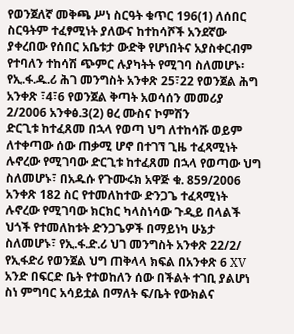የወንጀለኛ መቅጫ ሥነ ስርዓት ቁጥር 196(1) ለሰበር ስርዓትም ተፈፃሚነት ያለውና ከተከሳሾች አንደኛው ያቀረበው የሰበር አቤቱታ ውድቅ የሆነበትና አያስቀርብም የተባለን ተከሳሽ ጭምር ሉያካትት የሚገባ ስለመሆኑ፡የኢ.ፋ.ዱ.ሪ ሕገ መንግስት አንቀጽ 25፣22 የወንጀል ሕግ አንቀጽ ፣4፣6 የወንጀል ቅጣት አወሳሰን መመሪያ 2/2006 አንቀፅ.3(2) ፀረ ሙስና ኮምሽን
ድርጊቱ ከተፈጸመ በኋላ የወጣ ህግ ለተከሳሹ ወይም ለተቀጣው ሰው ጠቃሚ ሆኖ በተገኘ ጊዜ ተፈጻሚነት ሉኖረው የሚገባው ድርጊቱ ከተፈጸመ በኋላ የወጣው ህግ ስለመሆኑ፣ በአዱሱ የጉሙሩክ አዋጅ ቁ. 859/2006 አንቀጽ 182 ስር የተመለከተው ድንጋጌ ተፈጻሚነት ሉኖረው የሚገባው ክርክር ካላስነሳው ጉዲይ በላልች ህጎች የተመለከቱት ድንጋጌዎች በማይነካ ሁኔታ ስለመሆኑ፣ የኢ.ፋ.ድ.ሪ ህገ መንግስት አንቀጽ 22/2/ የኢፋድሪ የወንጀል ህግ ጠቅላላ ክፍል በአንቀጽ 6 XV
አንድ በፍርድ ቤት የተወከለን ሰው በችልት ተገቢ ያልሆነ ስነ ምግባር አሳይቷል በማለት ፍ/ቤት የውክልና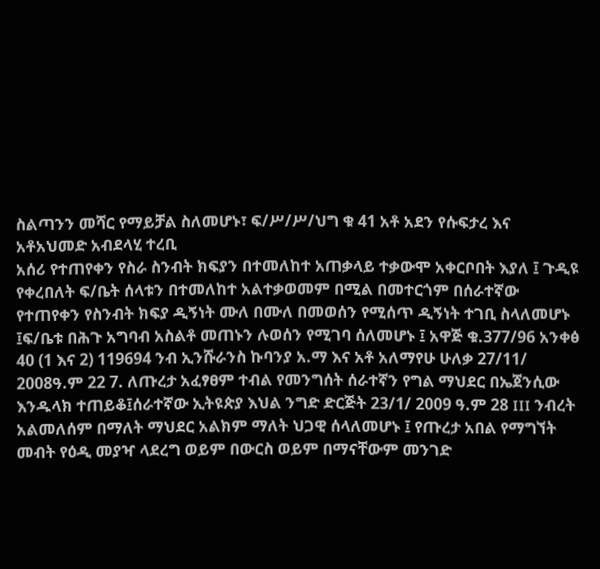ስልጣንን መሻር የማይቻል ስለመሆኑ፣ ፍ/ሥ/ሥ/ህግ ቁ 41 አቶ አደን የሱፍታረ እና አቶአህመድ አብደላሂ ተረቢ
አሰሪ የተጠየቀን የስራ ስንብት ክፍያን በተመለከተ አጠቃላይ ተቃውሞ አቀርቦበት እያለ ፤ ጉዲዩ የቀረበለት ፍ/ቤት ሰላቱን በተመለከተ አልተቃወመም በሚል በመተርጎም በሰራተኛው የተጠየቀን የስንብት ክፍያ ዲኝነት ሙለ በሙለ በመወሰን የሚሰጥ ዲኝነት ተገቢ ስላለመሆኑ ፤ፍ/ቤቱ በሕጉ አግባብ አስልቶ መጠኑን ሉወሰን የሚገባ ሰለመሆኑ ፤ አዋጅ ቁ.377/96 አንቀፅ 40 (1 እና 2) 119694 ንብ ኢንሹራንስ ኩባንያ አ.ማ እና አቶ አለማየሁ ሁለቃ 27/11/ 2008ዓ.ም 22 7. ለጡረታ አፈፃፀም ተብል የመንግሰት ሰራተኛን የግል ማህደር በኤጀንሲው እንዱላክ ተጠይቆ፤ሰራተኛው ኢትዩጵያ እህል ንግድ ድርጅት 23/1/ 2009 ዓ.ም 28 III ንብረት አልመለሰም በማለት ማህደር አልክም ማለት ህጋዊ ሰላለመሆኑ ፤ የጡረታ አበል የማግኘት መብት የዕዲ መያዣ ላደረግ ወይም በውርስ ወይም በማናቸውም መንገድ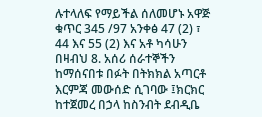ሉተላለፍ የማይችል ሰለመሆኑ አዋጅ ቁጥር 345 /97 አንቀፅ 47 (2) ፣ 44 እና 55 (2) እና አቶ ካሳሁን በዛብህ 8. አሰሪ ሰራተኞችን ከማሰናበቱ በፉት በትክክል አጣርቶ እርምጃ መውሰድ ሲገባው ፤ክርክር ከተጀመረ በኃላ ከስንብት ደብዲቤ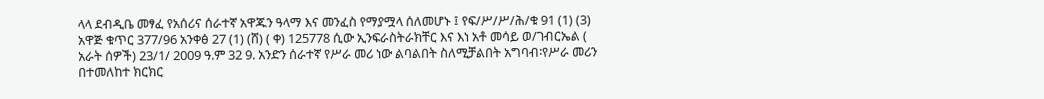ላላ ደብዲቤ መፃፈ የአሰሪና ሰራተኛ አዋጁን ዓላማ እና መንፈስ የማያሟላ ሰለመሆኑ ፤ የፍ/ሥ/ሥ/ሕ/ቁ 91 (1) (3) አዋጅ ቁጥር 377/96 አንቀፅ 27 (1) (ሸ) ( ቀ) 125778 ሲው ኢንፍራስትራክቸር እና እነ አቶ መሳይ ወ/ገብርኤል ( አራት ሰዎች) 23/1/ 2009 ዓ.ም 32 9. አንድን ሰራተኛ የሥራ መሪ ነው ልባልበት ስለሚቻልበት አግባብ፡የሥራ መሪን በተመለከተ ክርክር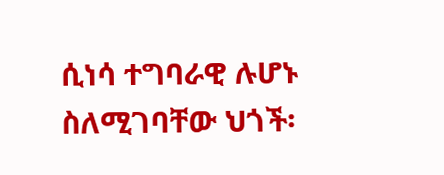ሲነሳ ተግባራዊ ሉሆኑ ስለሚገባቸው ህጎች፡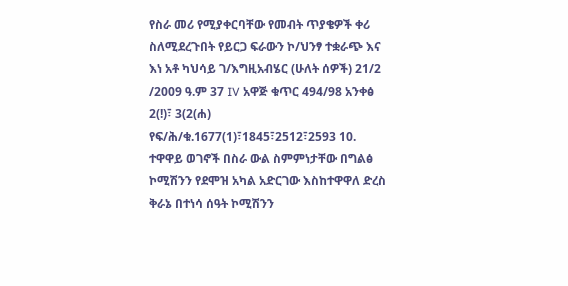የስራ መሪ የሚያቀርባቸው የመብት ጥያቄዎች ቀሪ ስለሚደረጉበት የይርጋ ፍራውን ኮ/ህንፃ ተቋራጭ እና እነ አቶ ካህሳይ ገ/እግዚአብሄር (ሁለት ሰዎች) 21/2 /2009 ዓ.ም 37 IV አዋጅ ቁጥር 494/98 አንቀፅ 2(!)፣ 3(2(ሐ) የፍ/ሕ/ቁ.1677(1)፣1845፣2512፣2593 10. ተዋዋይ ወገኖች በስራ ውል ስምምነታቸው በግልፅ ኮሚሽንን የደሞዝ አካል አድርገው እስከተዋዋለ ድረስ ቅራኔ በተነሳ ሰዓት ኮሚሽንን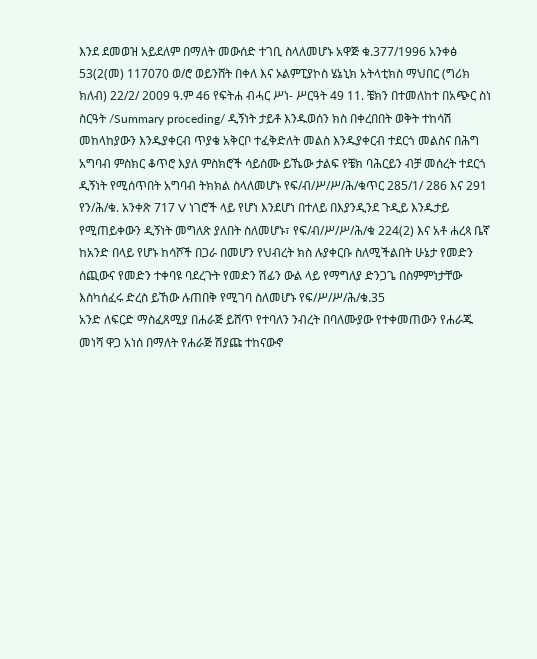እንደ ደመወዝ አይደለም በማለት መውሰድ ተገቢ ስላለመሆኑ አዋጅ ቁ.377/1996 አንቀፅ 53(2(መ) 117070 ወ/ሮ ወይንሸት በቀለ እና ኦልምፒያኮስ ሄኔኒክ አትላቲክስ ማህበር (ግሪክ ክለብ) 22/2/ 2009 ዓ.ም 46 የፍትሐ ብሓር ሥነ- ሥርዓት 49 11. ቼክን በተመለከተ በአጭር ስነ ስርዓት /Summary proceding/ ዲኝነት ታይቶ እንዱወሰን ክስ በቀረበበት ወቅት ተከሳሽ መከላከያውን እንዱያቀርብ ጥያቄ አቅርቦ ተፈቅድለት መልስ እንዱያቀርብ ተደርጎ መልስና በሕግ አግባብ ምስክር ቆጥሮ እያለ ምስክሮች ሳይሰሙ ይኼው ታልፍ የቼክ ባሕርይን ብቻ መሰረት ተደርጎ ዲኝነት የሚሰጥበት አግባብ ትክክል ስላለመሆኑ የፍ/ብ/ሥ/ሥ/ሕ/ቁጥር 285/1/ 286 እና 291 የን/ሕ/ቁ. አንቀጽ 717 V ነገሮች ላይ የሆነ እንደሆነ በተለይ በእያንዲንደ ጉዲይ እንዱታይ የሚጠይቀውን ዲኝነት መግለጽ ያለበት ስለመሆኑ፣ የፍ/ብ/ሥ/ሥ/ሕ/ቁ 224(2) እና አቶ ሐረጳ ቤኛ
ከአንድ በላይ የሆኑ ከሳሾች በጋራ በመሆን የህብረት ክስ ሉያቀርቡ ስለሚችልበት ሁኔታ የመድን ሰጪውና የመድን ተቀባዩ ባደረጉት የመድን ሽፊን ውል ላይ የማግለያ ድንጋጌ በስምምነታቸው እስካሰፈሩ ድረስ ይኸው ሉጠበቅ የሚገባ ስለመሆኑ የፍ/ሥ/ሥ/ሕ/ቁ.35
አንድ ለፍርድ ማስፈጸሚያ በሐራጅ ይሸጥ የተባለን ንብረት በባለሙያው የተቀመጠውን የሐራጁ መነሻ ዋጋ አነሰ በማለት የሐራጅ ሽያጩ ተከናውኖ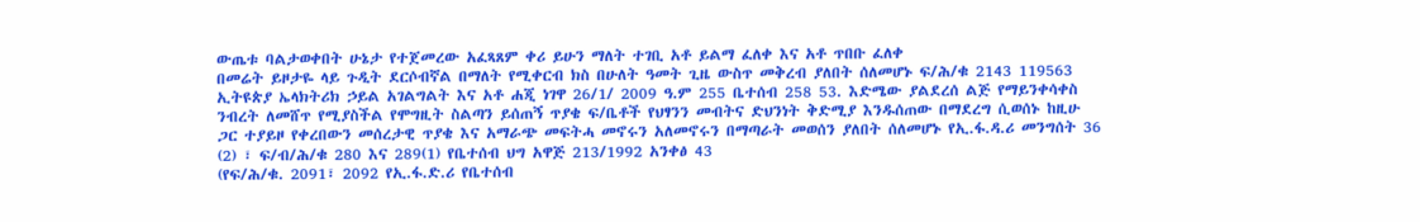ውጤቱ ባልታወቀበት ሁኔታ የተጀመረው አፈጻጸም ቀሪ ይሁን ማለት ተገቢ አቶ ይልማ ፈለቀ እና አቶ ጥበቡ ፈለቀ
በመሬት ይዞታዬ ላይ ጉዲት ደርሶብኛል በማለት የሚቀርብ ክስ በሁለት ዓመት ጊዜ ውስጥ መቅረብ ያለበት ሰለመሆኑ ፍ/ሕ/ቁ 2143 119563 ኢትዩጵያ ኤላክትሪክ ኃይል አገልግልት እና አቶ ሐጂ ነገዋ 26/1/ 2009 ዓ.ም 255 ቤተሰብ 258 53. እድሜው ያልደረሰ ልጅ የማይንቀሳቀስ ንብረት ለመሸጥ የሚያስችል የሞግዚት ስልጣን ይሰጠኝ ጥያቄ ፍ/ቤቶች የህፃንን መብትና ድህንነት ቅድሚያ እንዱሰጠው በማደረግ ሲወሰኑ ከዚሁ ጋር ተያይዞ የቀረበውን መሰረታዊ ጥያቄ እና አማራጭ መፍትሓ መኖሩን አለመኖሩን በማጣራት መወሰን ያለበት ሰለመሆኑ የኢ.ፋ.ዳ.ሪ መንግሰት 36 (2) ፣ ፍ/ብ/ሕ/ቁ 280 እና 289(1) የቤተሰብ ህግ አዋጅ 213/1992 አንቀፅ 43
(የፍ/ሕ/ቁ. 2091፣ 2092 የኢ.ፋ.ድ.ሪ የቤተሰብ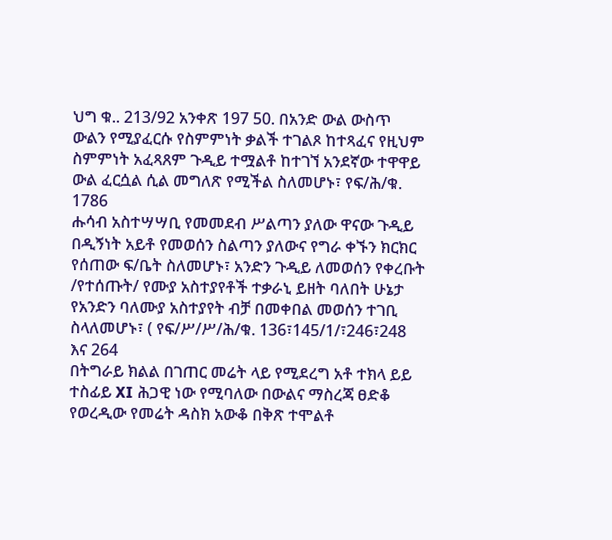ህግ ቁ.. 213/92 አንቀጽ 197 50. በአንድ ውል ውስጥ ውልን የሚያፈርሱ የስምምነት ቃልች ተገልጾ ከተጻፈና የዚህም ስምምነት አፈጻጸም ጉዲይ ተሟልቶ ከተገኘ አንደኛው ተዋዋይ ውል ፈርሷል ሲል መግለጽ የሚችል ስለመሆኑ፣ የፍ/ሕ/ቁ. 1786
ሑሳብ አስተሣሣቢ የመመደብ ሥልጣን ያለው ዋናው ጉዲይ በዲኝነት አይቶ የመወሰን ስልጣን ያለውና የግራ ቀኙን ክርክር የሰጠው ፍ/ቤት ስለመሆኑ፣ አንድን ጉዲይ ለመወሰን የቀረቡት /የተሰጡት/ የሙያ አስተያየቶች ተቃራኒ ይዘት ባለበት ሁኔታ የአንድን ባለሙያ አስተያየት ብቻ በመቀበል መወሰን ተገቢ ስላለመሆኑ፣ ( የፍ/ሥ/ሥ/ሕ/ቁ. 136፣145/1/፣246፣248 እና 264
በትግራይ ክልል በገጠር መሬት ላይ የሚደረግ አቶ ተክላ ይይ ተስፊይ XI ሕጋዊ ነው የሚባለው በውልና ማስረጃ ፀድቆ የወረዲው የመሬት ዳስክ አውቆ በቅጽ ተሞልቶ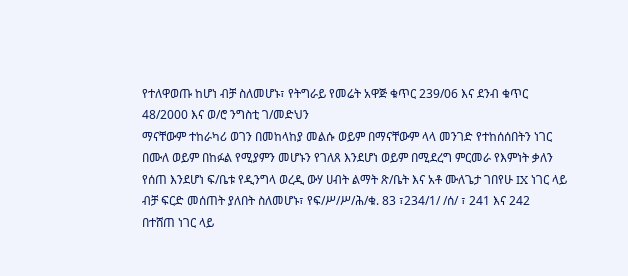የተለዋወጡ ከሆነ ብቻ ስለመሆኑ፣ የትግራይ የመሬት አዋጅ ቁጥር 239/06 እና ደንብ ቁጥር 48/2000 እና ወ/ሮ ንግስቲ ገ/መድህን
ማናቸውም ተከራካሪ ወገን በመከላከያ መልሱ ወይም በማናቸውም ላላ መንገድ የተከሰሰበትን ነገር በሙለ ወይም በከፉል የሚያምን መሆኑን የገለጸ እንደሆነ ወይም በሚደረግ ምርመራ የእምነት ቃለን የሰጠ እንደሆነ ፍ/ቤቱ የዲንግላ ወረዲ ውሃ ሀብት ልማት ጽ/ቤት እና አቶ ሙለጌታ ገበየሁ IX ነገር ላይ ብቻ ፍርድ መሰጠት ያለበት ስለመሆኑ፣ የፍ/ሥ/ሥ/ሕ/ቁ. 83 ፣234/1/ /ሰ/ ፣ 241 እና 242
በተሸጠ ነገር ላይ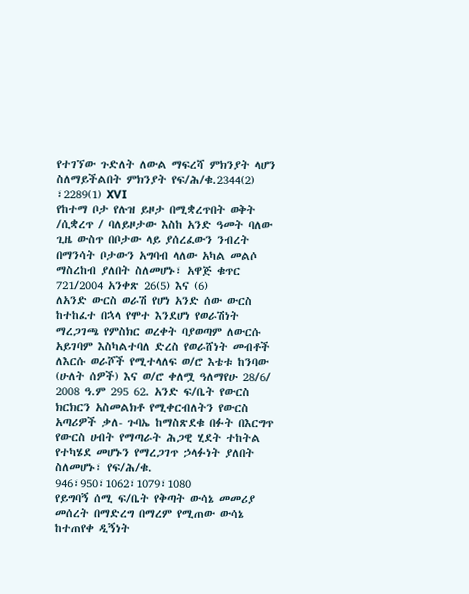የተገኘው ጉድለት ለውል ማፍረሻ ምክንያት ላሆን ስለማይችልበት ምክንያት የፍ/ሕ/ቁ.2344(2) ፣2289(1) XVI
የከተማ ቦታ የሉዝ ይዞታ በሚቋረጥበት ወቅት /ሲቋረጥ / ባለይዞታው እስከ አንድ ዓመት ባለው ጊዜ ውስጥ በቦታው ላይ ያሰረፈውን ንብረት በማንሳት ቦታውን አግባብ ላለው አካል መልሶ ማስረከብ ያለበት ስለመሆኑ፣ አዋጅ ቁጥር 721/2004 አንቀጽ 26(5) እና (6)
ለአንድ ውርስ ወራሽ የሆነ አንድ ሰው ውርስ ከተከፈተ በኋላ የሞተ እንደሆነ የወራሽነት ማረጋገጫ የምስክር ወረቀት ባያወጣም ለውርሱ አይገባም እስካልተባለ ድረስ የወራሸነት መብቶች ለእርሱ ወራሾች የሚተላለፍ ወ/ሮ እቴቱ ከንባው (ሁለት ሰዎች) እና ወ/ሮ ቀለሟ ዓለማየሁ 28/6/ 2008 ዓ.ም 295 62. አንድ ፍ/ቤት የውርስ ክርክርን አስመልክቶ የሚቀርብለትን የውርስ አጣሪዎች ቃለ- ጉባኤ ከማስጽደቁ በፉት በእርግጥ የውርስ ሀብት የማጣራት ሕጋዊ ሂደት ተከትል የተካሄደ መሆኑን የማረጋገጥ ኃላፉነት ያለበት ስለመሆኑ፣ የፍ/ሕ/ቁ. 946፣950፣1062፣1079፣1080
የይግባኝ ሰሚ ፍ/ቤት የቅጣት ውሳኔ መመሪያ መሰረት በማድረግ በማረም የሚጠው ውሳኔ ከተጠየቀ ዲኝነት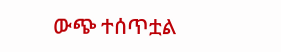ውጭ ተሰጥቷል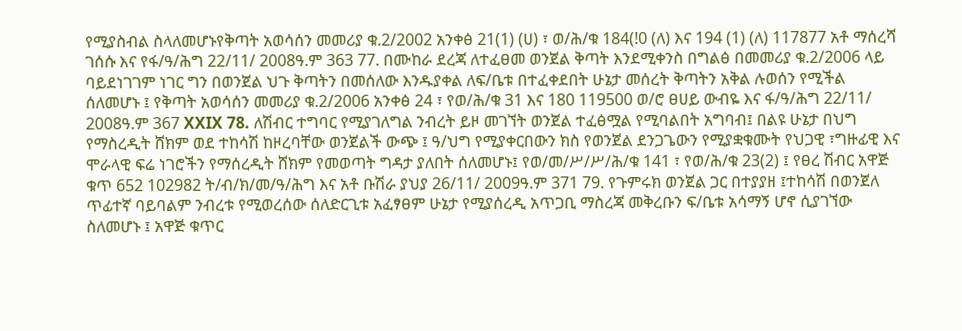የሚያስብል ስላለመሆኑየቅጣት አወሳሰን መመሪያ ቁ.2/2002 አንቀፅ 21(1) (ሀ) ፣ ወ/ሕ/ቁ 184(!0 (ለ) እና 194 (1) (ለ) 117877 አቶ ማሰረሻ ገሰሱ እና የፋ/ዓ/ሕግ 22/11/ 2008ዓ.ም 363 77. በሙከራ ደረጃ ለተፈፀመ ወንጀል ቅጣት እንደሚቀንስ በግልፅ በመመሪያ ቁ.2/2006 ላይ ባይደነገገም ነገር ግን በወንጀል ህጉ ቅጣትን በመሰለው እንዱያቀል ለፍ/ቤቱ በተፈቀደበት ሁኔታ መሰረት ቅጣትን አቅል ሉወሰን የሚችል ሰለመሆኑ ፤ የቅጣት አወሳሰን መመሪያ ቁ.2/2006 አንቀፅ 24 ፣ የወ/ሕ/ቁ 31 እና 180 119500 ወ/ሮ ፀሀይ ውብዬ እና ፋ/ዓ/ሕግ 22/11/ 2008ዓ.ም 367 XXIX 78. ለሽብር ተግባር የሚያገለግል ንብረት ይዞ መገኘት ወንጀል ተፈፅሟል የሚባልበት አግባብ፤ በልዩ ሁኔታ በህግ የማስረዲት ሸክም ወደ ተከሳሽ ከዞረባቸው ወንጀልች ውጭ ፤ ዓ/ህግ የሚያቀርበውን ክስ የወንጀል ደንጋጌውን የሚያቋቁሙት የህጋዊ ፣ግዙፊዊ እና ሞራላዊ ፍሬ ነገሮችን የማሰረዲት ሸክም የመወጣት ግዳታ ያለበት ሰለመሆኑ፤ የወ/መ/ሥ/ሥ/ሕ/ቁ 141 ፣ የወ/ሕ/ቁ 23(2) ፤ የፀረ ሽብር አዋጅ ቁጥ 652 102982 ት/ብ/ክ/መ/ዓ/ሕግ እና አቶ ቡሽራ ያህያ 26/11/ 2009ዓ.ም 371 79. የጉምሩክ ወንጀል ጋር በተያያዘ ፤ተከሳሽ በወንጀለ ጥፊተኛ ባይባልም ንብረቱ የሚወረሰው ሰለድርጊቱ አፈፃፀም ሁኔታ የሚያሰረዲ አጥጋቢ ማስረጃ መቅረቡን ፍ/ቤቱ አሳማኝ ሆኖ ሲያገኘው ስለመሆኑ ፤ አዋጅ ቁጥር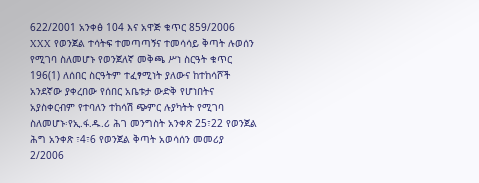622/2001 አንቀፅ 104 እና አዋጅ ቁጥር 859/2006 XXX የወንጀል ተሳትፍ ተመጣጣኝና ተመሳሳይ ቅጣት ሉወሰን የሚገባ ስለመሆኑ የወንጀለኛ መቅጫ ሥነ ስርዓት ቁጥር 196(1) ለሰበር ስርዓትም ተፈፃሚነት ያለውና ከተከሳሾች አንደኛው ያቀረበው የሰበር አቤቱታ ውድቅ የሆነበትና አያስቀርብም የተባለን ተከሳሽ ጭምር ሉያካትት የሚገባ ስለመሆኑ፡የኢ.ፋ.ዱ.ሪ ሕገ መንግስት አንቀጽ 25፣22 የወንጀል ሕግ አንቀጽ ፣4፣6 የወንጀል ቅጣት አወሳሰን መመሪያ 2/2006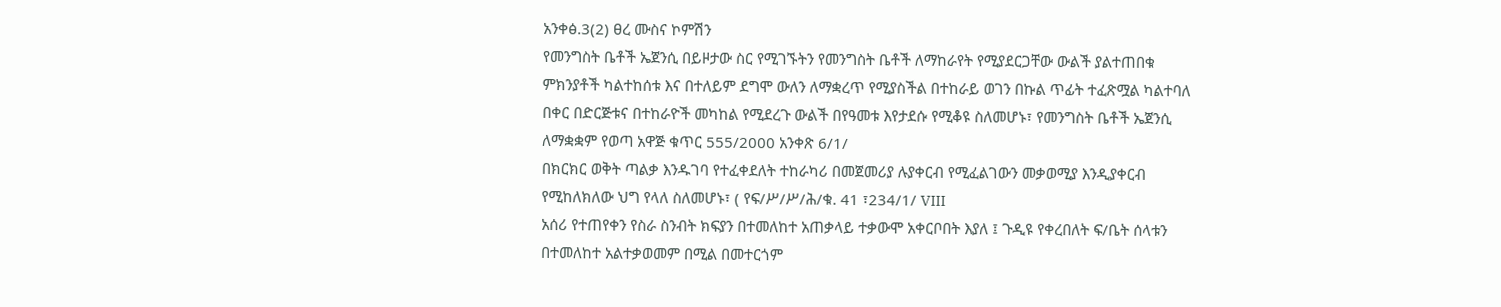አንቀፅ.3(2) ፀረ ሙስና ኮምሽን
የመንግስት ቤቶች ኤጀንሲ በይዞታው ስር የሚገኙትን የመንግስት ቤቶች ለማከራየት የሚያደርጋቸው ውልች ያልተጠበቁ ምክንያቶች ካልተከሰቱ እና በተለይም ደግሞ ውለን ለማቋረጥ የሚያስችል በተከራይ ወገን በኩል ጥፊት ተፈጽሟል ካልተባለ በቀር በድርጅቱና በተከራዮች መካከል የሚደረጉ ውልች በየዓመቱ እየታደሱ የሚቆዩ ስለመሆኑ፣ የመንግስት ቤቶች ኤጀንሲ ለማቋቋም የወጣ አዋጅ ቁጥር 555/2000 አንቀጽ 6/1/
በክርክር ወቅት ጣልቃ እንዱገባ የተፈቀደለት ተከራካሪ በመጀመሪያ ሉያቀርብ የሚፈልገውን መቃወሚያ እንዲያቀርብ የሚከለክለው ህግ የላለ ስለመሆኑ፣ ( የፍ/ሥ/ሥ/ሕ/ቁ. 41 ፣234/1/ VIII
አሰሪ የተጠየቀን የስራ ስንብት ክፍያን በተመለከተ አጠቃላይ ተቃውሞ አቀርቦበት እያለ ፤ ጉዲዩ የቀረበለት ፍ/ቤት ሰላቱን በተመለከተ አልተቃወመም በሚል በመተርጎም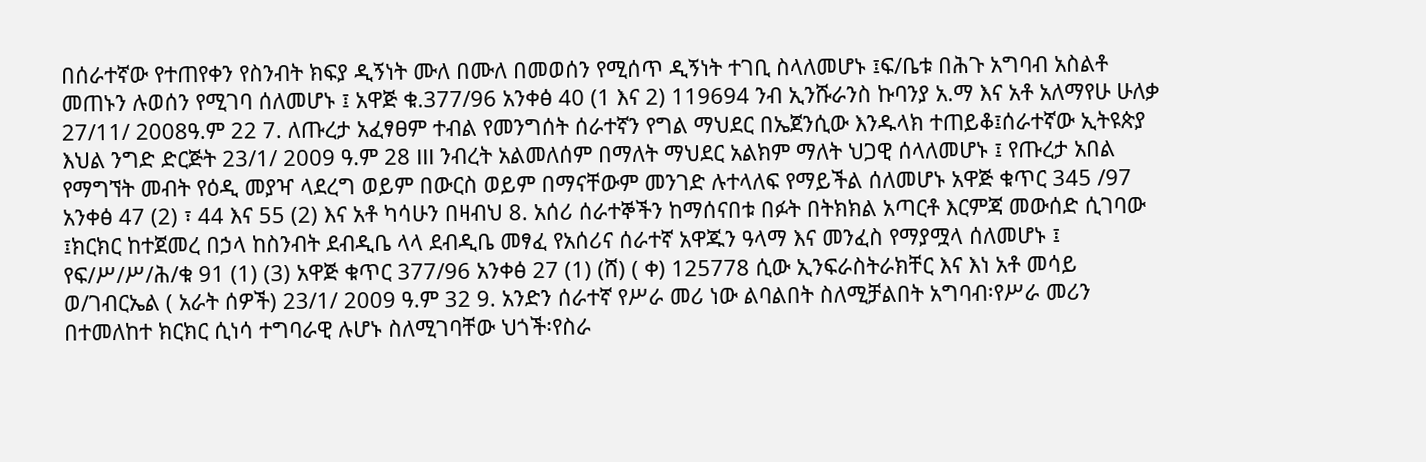በሰራተኛው የተጠየቀን የስንብት ክፍያ ዲኝነት ሙለ በሙለ በመወሰን የሚሰጥ ዲኝነት ተገቢ ስላለመሆኑ ፤ፍ/ቤቱ በሕጉ አግባብ አስልቶ መጠኑን ሉወሰን የሚገባ ሰለመሆኑ ፤ አዋጅ ቁ.377/96 አንቀፅ 40 (1 እና 2) 119694 ንብ ኢንሹራንስ ኩባንያ አ.ማ እና አቶ አለማየሁ ሁለቃ 27/11/ 2008ዓ.ም 22 7. ለጡረታ አፈፃፀም ተብል የመንግሰት ሰራተኛን የግል ማህደር በኤጀንሲው እንዱላክ ተጠይቆ፤ሰራተኛው ኢትዩጵያ እህል ንግድ ድርጅት 23/1/ 2009 ዓ.ም 28 III ንብረት አልመለሰም በማለት ማህደር አልክም ማለት ህጋዊ ሰላለመሆኑ ፤ የጡረታ አበል የማግኘት መብት የዕዲ መያዣ ላደረግ ወይም በውርስ ወይም በማናቸውም መንገድ ሉተላለፍ የማይችል ሰለመሆኑ አዋጅ ቁጥር 345 /97 አንቀፅ 47 (2) ፣ 44 እና 55 (2) እና አቶ ካሳሁን በዛብህ 8. አሰሪ ሰራተኞችን ከማሰናበቱ በፉት በትክክል አጣርቶ እርምጃ መውሰድ ሲገባው ፤ክርክር ከተጀመረ በኃላ ከስንብት ደብዲቤ ላላ ደብዲቤ መፃፈ የአሰሪና ሰራተኛ አዋጁን ዓላማ እና መንፈስ የማያሟላ ሰለመሆኑ ፤ የፍ/ሥ/ሥ/ሕ/ቁ 91 (1) (3) አዋጅ ቁጥር 377/96 አንቀፅ 27 (1) (ሸ) ( ቀ) 125778 ሲው ኢንፍራስትራክቸር እና እነ አቶ መሳይ ወ/ገብርኤል ( አራት ሰዎች) 23/1/ 2009 ዓ.ም 32 9. አንድን ሰራተኛ የሥራ መሪ ነው ልባልበት ስለሚቻልበት አግባብ፡የሥራ መሪን በተመለከተ ክርክር ሲነሳ ተግባራዊ ሉሆኑ ስለሚገባቸው ህጎች፡የስራ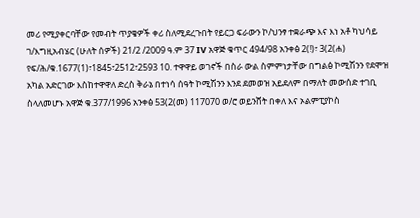መሪ የሚያቀርባቸው የመብት ጥያቄዎች ቀሪ ስለሚደረጉበት የይርጋ ፍራውን ኮ/ህንፃ ተቋራጭ እና እነ አቶ ካህሳይ ገ/እግዚአብሄር (ሁለት ሰዎች) 21/2 /2009 ዓ.ም 37 IV አዋጅ ቁጥር 494/98 አንቀፅ 2(!)፣ 3(2(ሐ) የፍ/ሕ/ቁ.1677(1)፣1845፣2512፣2593 10. ተዋዋይ ወገኖች በስራ ውል ስምምነታቸው በግልፅ ኮሚሽንን የደሞዝ አካል አድርገው እስከተዋዋለ ድረስ ቅራኔ በተነሳ ሰዓት ኮሚሽንን እንደ ደመወዝ አይደለም በማለት መውሰድ ተገቢ ስላለመሆኑ አዋጅ ቁ.377/1996 አንቀፅ 53(2(መ) 117070 ወ/ሮ ወይንሸት በቀለ እና ኦልምፒያኮስ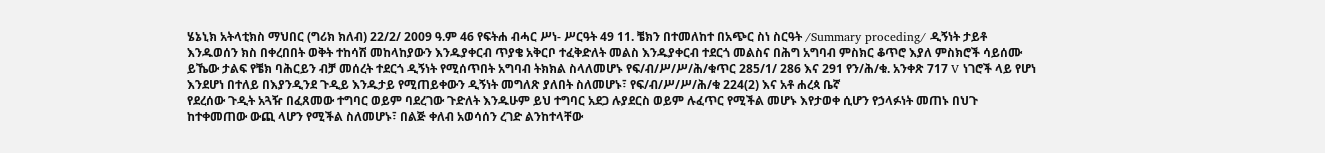ሄኔኒክ አትላቲክስ ማህበር (ግሪክ ክለብ) 22/2/ 2009 ዓ.ም 46 የፍትሐ ብሓር ሥነ- ሥርዓት 49 11. ቼክን በተመለከተ በአጭር ስነ ስርዓት /Summary proceding/ ዲኝነት ታይቶ እንዱወሰን ክስ በቀረበበት ወቅት ተከሳሽ መከላከያውን እንዱያቀርብ ጥያቄ አቅርቦ ተፈቅድለት መልስ እንዱያቀርብ ተደርጎ መልስና በሕግ አግባብ ምስክር ቆጥሮ እያለ ምስክሮች ሳይሰሙ ይኼው ታልፍ የቼክ ባሕርይን ብቻ መሰረት ተደርጎ ዲኝነት የሚሰጥበት አግባብ ትክክል ስላለመሆኑ የፍ/ብ/ሥ/ሥ/ሕ/ቁጥር 285/1/ 286 እና 291 የን/ሕ/ቁ. አንቀጽ 717 V ነገሮች ላይ የሆነ እንደሆነ በተለይ በእያንዲንደ ጉዲይ እንዱታይ የሚጠይቀውን ዲኝነት መግለጽ ያለበት ስለመሆኑ፣ የፍ/ብ/ሥ/ሥ/ሕ/ቁ 224(2) እና አቶ ሐረጳ ቤኛ
የደረሰው ጉዲት አጓዥ በፈጸመው ተግባር ወይም ባደረገው ጉድለት እንዱሁም ይህ ተግባር አደጋ ሉያደርስ ወይም ሉፈጥር የሚችል መሆኑ እየታወቀ ሲሆን የኃላፉነት መጠኑ በህጉ ከተቀመጠው ውጪ ላሆን የሚችል ስለመሆኑ፣ በልጅ ቀለብ አወሳሰን ረገድ ልንከተላቸው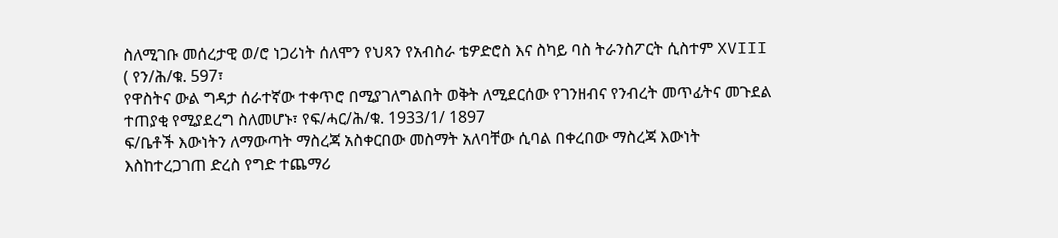ስለሚገቡ መሰረታዊ ወ/ሮ ነጋሪነት ሰለሞን የህጻን የአብስራ ቴዎድሮስ እና ስካይ ባስ ትራንስፖርት ሲስተም XVIII ( የን/ሕ/ቁ. 597፣
የዋስትና ውል ግዳታ ሰራተኛው ተቀጥሮ በሚያገለግልበት ወቅት ለሚደርሰው የገንዘብና የንብረት መጥፊትና መጉደል ተጠያቂ የሚያደረግ ስለመሆኑ፣ የፍ/ሓር/ሕ/ቁ. 1933/1/ 1897
ፍ/ቤቶች እውነትን ለማውጣት ማስረጃ አስቀርበው መስማት አለባቸው ሲባል በቀረበው ማስረጃ እውነት እስከተረጋገጠ ድረስ የግድ ተጨማሪ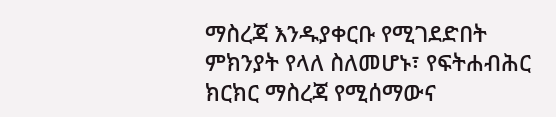ማስረጃ እንዱያቀርቡ የሚገደድበት ምክንያት የላለ ስለመሆኑ፣ የፍትሐብሕር ክርክር ማስረጃ የሚሰማውና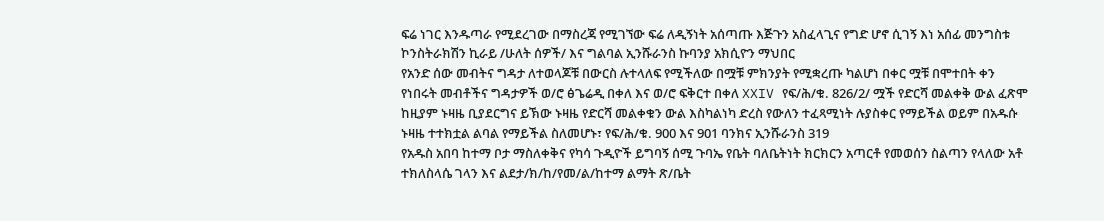ፍሬ ነገር እንዱጣራ የሚደረገው በማስረጃ የሚገኘው ፍሬ ለዲኝነት አሰጣጡ እጅጉን አስፈላጊና የግድ ሆኖ ሲገኝ እነ አሰፊ መንግስቱ ኮንስትራክሽን ኪራይ /ሁለት ሰዎች/ እና ግልባል ኢንሹራንስ ኩባንያ አክሲዮን ማህበር
የአንድ ሰው መብትና ግዳታ ለተወላጆቹ በውርስ ሉተላለፍ የሚችለው በሟቹ ምክንያት የሚቋረጡ ካልሆነ በቀር ሟቹ በሞተበት ቀን የነበሩት መብቶችና ግዳታዎች ወ/ሮ ፅጌሬዲ በቀለ እና ወ/ሮ ፍቅርተ በቀለ XXIV የፍ/ሕ/ቁ. 826/2/ ሟች የድርሻ መልቀቅ ውል ፈጽሞ ከዚያም ኑዛዜ ቢያደርግና ይኽው ኑዛዜ የድርሻ መልቀቁን ውል እስካልነካ ድረስ የውለን ተፈጻሚነት ሉያስቀር የማይችል ወይም በአዱሱ ኑዛዜ ተተክቷል ልባል የማይችል ስለመሆኑ፣ የፍ/ሕ/ቁ. 900 እና 901 ባንክና ኢንሹራንስ 319
የአዱስ አበባ ከተማ ቦታ ማስለቀቅና የካሳ ጉዲዮች ይግባኝ ሰሚ ጉባኤ የቤት ባለቤትነት ክርክርን አጣርቶ የመወሰን ስልጣን የላለው አቶ ተክለስላሴ ገላን እና ልደታ/ክ/ከ/የመ/ል/ከተማ ልማት ጽ/ቤት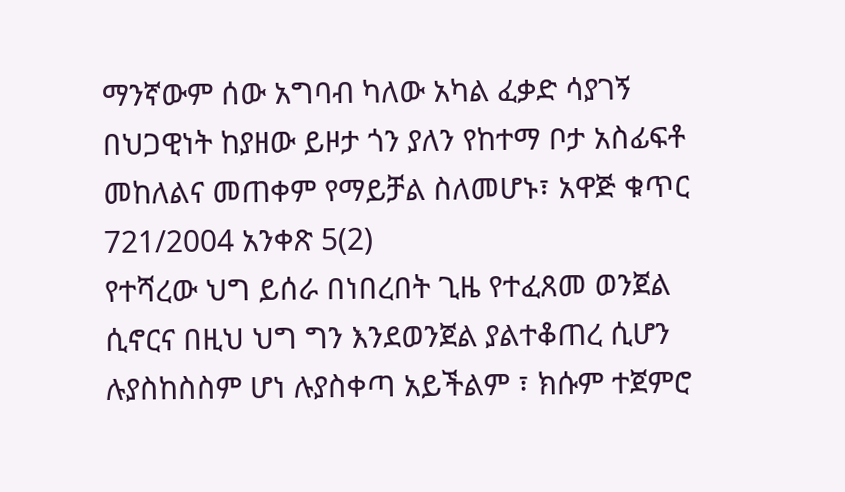ማንኛውም ሰው አግባብ ካለው አካል ፈቃድ ሳያገኝ በህጋዊነት ከያዘው ይዞታ ጎን ያለን የከተማ ቦታ አስፊፍቶ መከለልና መጠቀም የማይቻል ስለመሆኑ፣ አዋጅ ቁጥር 721/2004 አንቀጽ 5(2)
የተሻረው ህግ ይሰራ በነበረበት ጊዜ የተፈጸመ ወንጀል ሲኖርና በዚህ ህግ ግን እንደወንጀል ያልተቆጠረ ሲሆን ሉያስከስስም ሆነ ሉያስቀጣ አይችልም ፣ ክሱም ተጀምሮ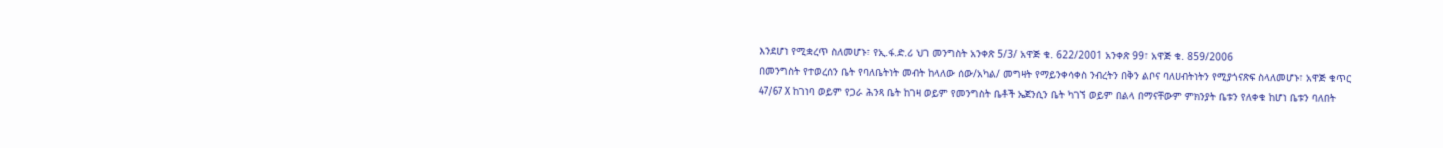እንደሆነ የሚቋረጥ ስለመሆኑ፣ የኢ.ፋ.ድ.ሪ ህገ መንግስት አንቀጽ 5/3/ አዋጅ ቁ. 622/2001 አንቀጽ 99፣ አዋጅ ቁ. 859/2006
በመንግስት የተወረሰን ቤት የባለቤትነት መብት ከላለው ሰው/አካል/ መግዛት የማይንቀሳቀስ ንብረትን በቅን ልቦና ባለሀብትነትን የሚያጎናጽፍ ስላለመሆኑ፣ አዋጅ ቁጥር 47/67 X ከገነባ ወይም የጋራ ሕንጻ ቤት ከገዛ ወይም የመንግስት ቤቶች ኤጀንሲን ቤት ካገኘ ወይም በልላ በማናቸውም ምክንያት ቤቱን የለቀቁ ከሆነ ቤቱን ባለበት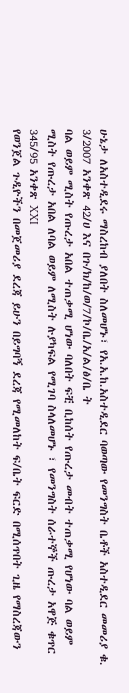ሁኔታ ለአስተዲደሩ ማስረከብ ያለበት ስለመሆኑ፣ የአ.አ.ከ.አስተዲደር ባወጣው የመንግስት ቤቶች አስተዲደር መመሪያ ቁ. 3/2007 አንቀጽ 42/ሀ እና በጉ/ክ/ከ/ወ/7/ኮ/ቤ/አ/ል/ፅ/ቤ ት
ባል ወይም ሚስት የጡረታ አበል ተጠቃሚ ሆነው ባለበት ፍቺ ቢከሰት የጡረታ መብት ተጠቃሚ የሆነው ባል ወይም ሚስት የጡረታ አበል ለባል ወይም ለሚስት ሉያካፍል የሚገባ ስላለመሆኑ ፣ የመንግስት ሰራተኞች ጡረታ አዋጅ ቁጥር 345/95 አንቀጽ XXI
የወንጀል ጉዲዮችን በመጀመሪያ ደረጃ ይሁን በይግባኝ ደረጃ የሚመለከት ፍ/ቤት ፍርድ በሚሰጥበት ጊዜ የማስረጃውን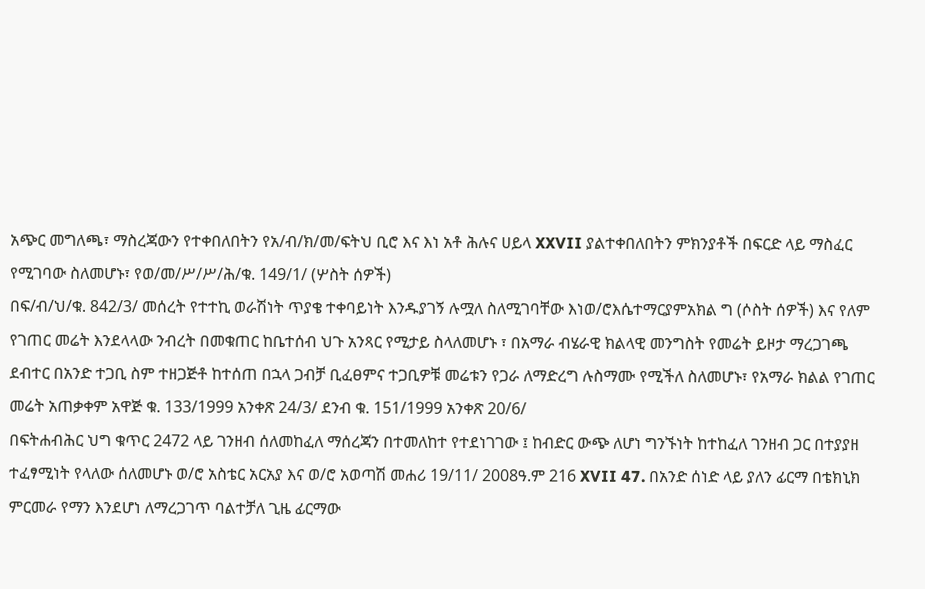አጭር መግለጫ፣ ማስረጃውን የተቀበለበትን የአ/ብ/ክ/መ/ፍትህ ቢሮ እና እነ አቶ ሕሉና ሀይላ XXVII ያልተቀበለበትን ምክንያቶች በፍርድ ላይ ማስፈር የሚገባው ስለመሆኑ፣ የወ/መ/ሥ/ሥ/ሕ/ቁ. 149/1/ (ሦስት ሰዎች)
በፍ/ብ/ህ/ቁ. 842/3/ መሰረት የተተኪ ወራሽነት ጥያቄ ተቀባይነት እንዱያገኝ ሉሟለ ስለሚገባቸው እነወ/ሮእሴተማርያምአክል ግ (ሶስት ሰዎች) እና የለም
የገጠር መሬት እንደላላው ንብረት በመቁጠር ከቤተሰብ ህጉ አንጻር የሚታይ ስላለመሆኑ ፣ በአማራ ብሄራዊ ክልላዊ መንግስት የመሬት ይዞታ ማረጋገጫ ደብተር በአንድ ተጋቢ ስም ተዘጋጅቶ ከተሰጠ በኋላ ጋብቻ ቢፈፀምና ተጋቢዎቹ መሬቱን የጋራ ለማድረግ ሉስማሙ የሚችለ ስለመሆኑ፣ የአማራ ክልል የገጠር መሬት አጠቃቀም አዋጅ ቁ. 133/1999 አንቀጽ 24/3/ ደንብ ቁ. 151/1999 አንቀጽ 20/6/
በፍትሐብሕር ህግ ቁጥር 2472 ላይ ገንዘብ ሰለመከፈለ ማሰረጃን በተመለከተ የተደነገገው ፤ ከብድር ውጭ ለሆነ ግንኙነት ከተከፈለ ገንዘብ ጋር በተያያዘ ተፈፃሚነት የላለው ሰለመሆኑ ወ/ሮ አስቴር አርአያ እና ወ/ሮ አወጣሽ መሐሪ 19/11/ 2008ዓ.ም 216 XVII 47. በአንድ ሰነድ ላይ ያለን ፊርማ በቴክኒክ ምርመራ የማን እንደሆነ ለማረጋገጥ ባልተቻለ ጊዜ ፊርማው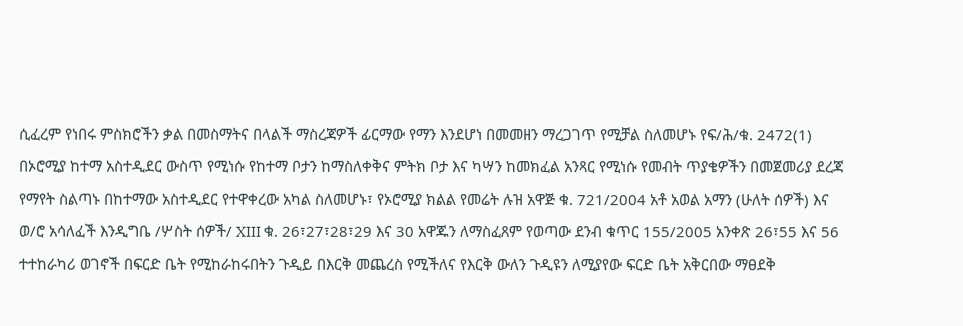ሲፈረም የነበሩ ምስክሮችን ቃል በመስማትና በላልች ማስረጃዎች ፊርማው የማን እንደሆነ በመመዘን ማረጋገጥ የሚቻል ስለመሆኑ የፍ/ሕ/ቁ. 2472(1)
በኦሮሚያ ከተማ አስተዲደር ውስጥ የሚነሱ የከተማ ቦታን ከማስለቀቅና ምትክ ቦታ እና ካሣን ከመክፈል አንጻር የሚነሱ የመብት ጥያቄዎችን በመጀመሪያ ደረጃ የማየት ስልጣኑ በከተማው አስተዲደር የተዋቀረው አካል ስለመሆኑ፣ የኦሮሚያ ክልል የመሬት ሉዝ አዋጅ ቁ. 721/2004 አቶ አወል አማን (ሁለት ሰዎች) እና ወ/ሮ አሳለፈች እንዲግቤ /ሦስት ሰዎች/ XIII ቁ. 26፣27፣28፣29 እና 30 አዋጁን ለማስፈጸም የወጣው ደንብ ቁጥር 155/2005 አንቀጽ 26፣55 እና 56
ተተከራካሪ ወገኖች በፍርድ ቤት የሚከራከሩበትን ጉዲይ በእርቅ መጨረስ የሚችለና የእርቅ ውለን ጉዲዩን ለሚያየው ፍርድ ቤት አቅርበው ማፀደቅ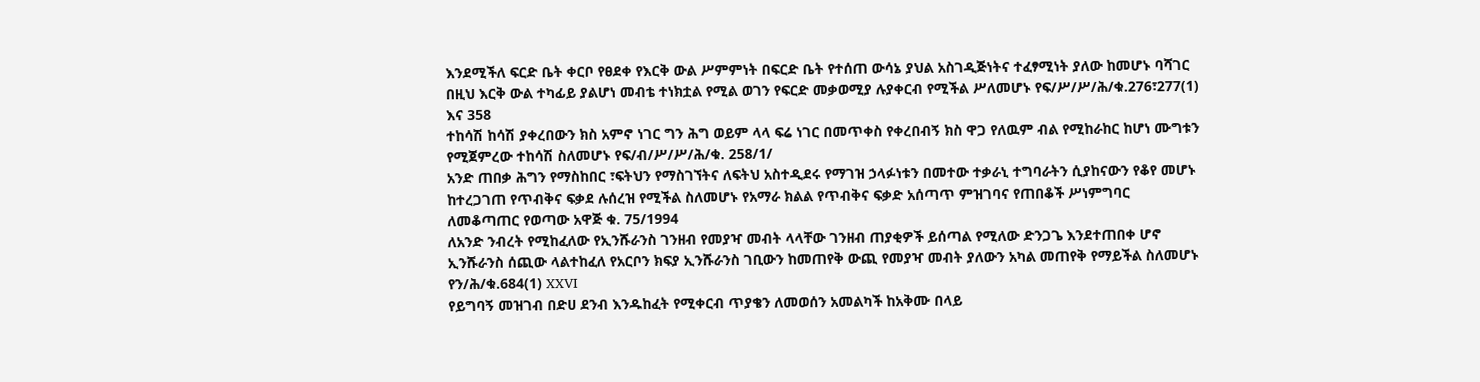እንደሚችለ ፍርድ ቤት ቀርቦ የፀደቀ የእርቅ ውል ሥምምነት በፍርድ ቤት የተሰጠ ውሳኔ ያህል አስገዲጅነትና ተፈፃሚነት ያለው ከመሆኑ ባሻገር በዚህ እርቅ ውል ተካፊይ ያልሆነ መብቴ ተነክቷል የሚል ወገን የፍርድ መቃወሚያ ሉያቀርብ የሚችል ሥለመሆኑ የፍ/ሥ/ሥ/ሕ/ቁ.276፣277(1) እና 358
ተከሳሽ ከሳሽ ያቀረበውን ክስ አምኖ ነገር ግን ሕግ ወይም ላላ ፍሬ ነገር በመጥቀስ የቀረበብኝ ክስ ዋጋ የለዉም ብል የሚከራከር ከሆነ ሙግቱን የሚጀምረው ተከሳሽ ስለመሆኑ የፍ/ብ/ሥ/ሥ/ሕ/ቁ. 258/1/
አንድ ጠበቃ ሕግን የማስከበር ፣ፍትህን የማስገኘትና ለፍትህ አስተዲደሩ የማገዝ ኃላፉነቱን በመተው ተቃራኒ ተግባራትን ሲያከናውን የቆየ መሆኑ ከተረጋገጠ የጥብቅና ፍቃደ ሉሰረዝ የሚችል ስለመሆኑ የአማራ ክልል የጥብቅና ፍቃድ አሰጣጥ ምዝገባና የጠበቆች ሥነምግባር ለመቆጣጠር የወጣው አዋጅ ቁ. 75/1994
ለአንድ ንብረት የሚከፈለው የኢንሹራንስ ገንዘብ የመያዣ መብት ላላቸው ገንዘብ ጠያቂዎች ይሰጣል የሚለው ድንጋጌ እንደተጠበቀ ሆኖ ኢንሹራንስ ሰጪው ላልተከፈለ የአርቦን ክፍያ ኢንሹራንስ ገቢውን ከመጠየቅ ውጪ የመያዣ መብት ያለውን አካል መጠየቅ የማይችል ስለመሆኑ የን/ሕ/ቁ.684(1) XXVI
የይግባኝ መዝገብ በድሀ ደንብ እንዱከፈት የሚቀርብ ጥያቄን ለመወሰን አመልካች ከአቅሙ በላይ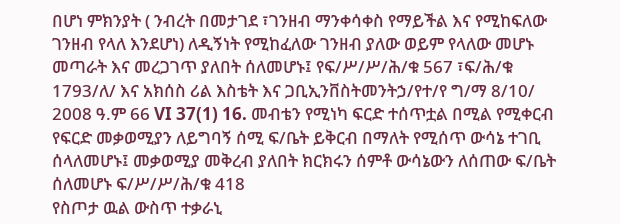በሆነ ምክንያት ( ንብረት በመታገደ ፣ገንዘብ ማንቀሳቀስ የማይችል እና የሚከፍለው ገንዘብ የላለ እንደሆነ) ለዲኝነት የሚከፈለው ገንዘብ ያለው ወይም የላለው መሆኑ መጣራት እና መረጋገጥ ያለበት ሰለመሆኑ፤ የፍ/ሥ/ሥ/ሕ/ቁ 567 ፣ፍ/ሕ/ቁ 1793/ለ/ እና አክሰስ ሪል እስቴት እና ጋቢኢንቨስትመንትኃ/የተ/የ ግ/ማ 8/10/ 2008 ዓ.ም 66 VI 37(1) 16. መብቴን የሚነካ ፍርድ ተሰጥቷል በሚል የሚቀርብ የፍርድ መቃወሚያን ለይግባኝ ሰሚ ፍ/ቤት ይቅርብ በማለት የሚሰጥ ውሳኔ ተገቢ ሰላለመሆኑ፤ መቃወሚያ መቅረብ ያለበት ክርክሩን ሰምቶ ውሳኔውን ለሰጠው ፍ/ቤት ሰለመሆኑ ፍ/ሥ/ሥ/ሕ/ቁ 418
የስጦታ ዉል ውስጥ ተቃራኒ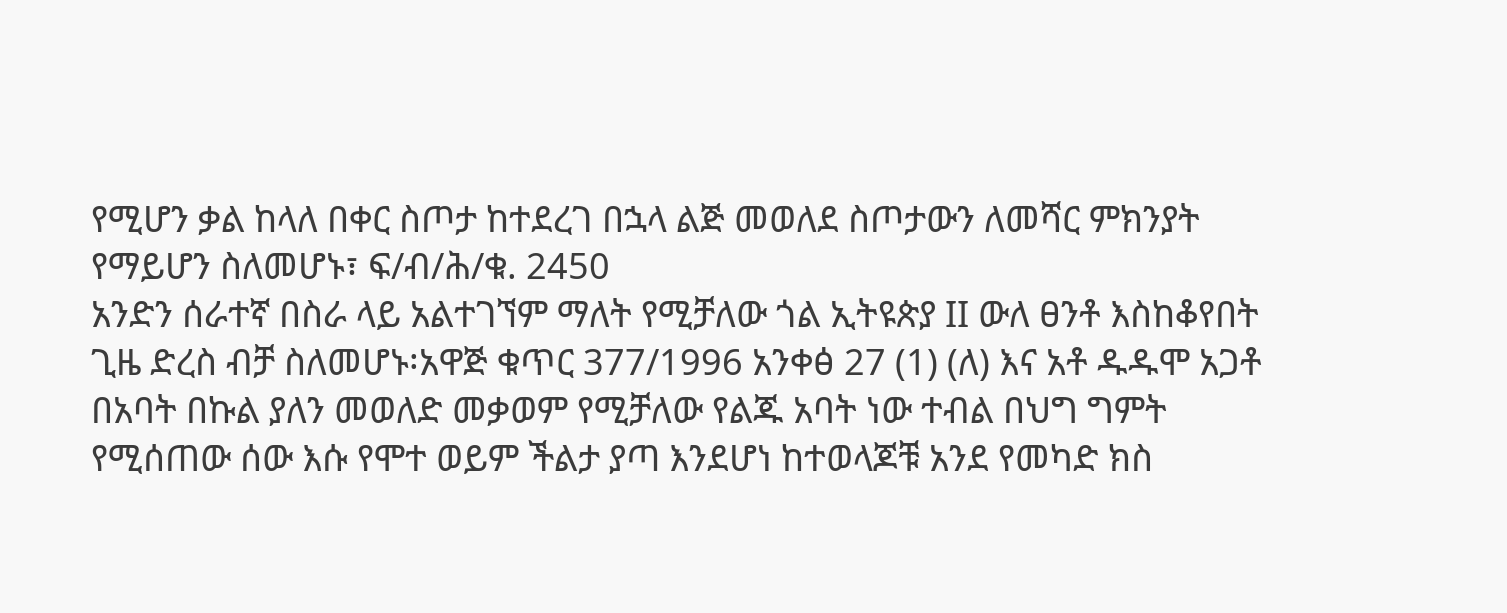የሚሆን ቃል ከላለ በቀር ስጦታ ከተደረገ በኋላ ልጅ መወለደ ስጦታውን ለመሻር ምክንያት የማይሆን ስለመሆኑ፣ ፍ/ብ/ሕ/ቁ. 2450
አንድን ሰራተኛ በስራ ላይ አልተገኘም ማለት የሚቻለው ጎል ኢትዩጵያ II ውለ ፀንቶ እስከቆየበት ጊዜ ድረስ ብቻ ስለመሆኑ፡አዋጅ ቁጥር 377/1996 አንቀፅ 27 (1) (ለ) እና አቶ ዱዱሞ አጋቶ
በአባት በኩል ያለን መወለድ መቃወም የሚቻለው የልጁ አባት ነው ተብል በህግ ግምት የሚሰጠው ሰው እሱ የሞተ ወይም ችልታ ያጣ እንደሆነ ከተወላጆቹ አንደ የመካድ ክስ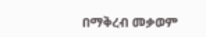በማቅረብ መቃወም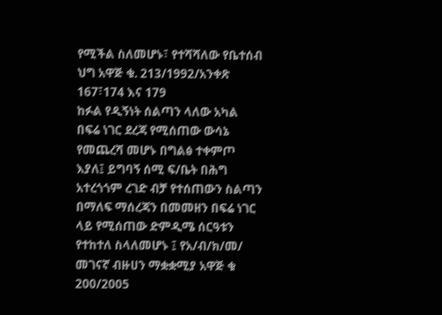የሚችል ስለመሆኑ፣ የተሻሻለው የቤተሰብ ህግ አዋጅ ቁ. 213/1992/አንቀጽ 167፣174 እና 179
ከፉል የዲኝነት ሰልጣን ላለው አካል በፍሬ ነገር ደረጃ የሚሰጠው ውሳኔ የመጨረሻ መሆኑ በግልፅ ተቀምጦ እያለ፤ ይግባኝ ሰሚ ፍ/ቤት በሕግ አተረጎጎም ረገድ ብቻ የተሰጠውን ስልጣን በማለፍ ማሰረጃን በመመዘን በፍሬ ነገር ላይ የሚሰጠው ድምዲሜ ሰርዓቱን የተከተለ ስላለመሆኑ ፤ የአ/ብ/ክ/መ/ መገናኛ ብዙሀን ማቋቋሚያ አዋጅ ቁ 200/2005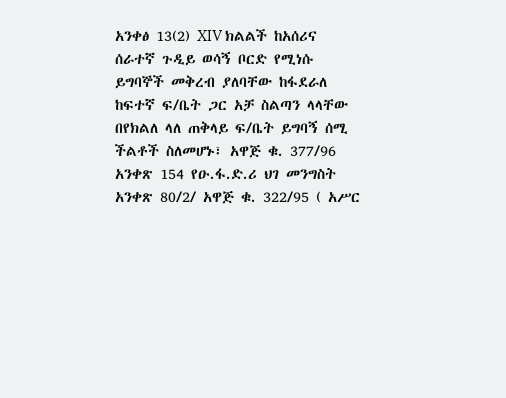አንቀፅ 13(2) XIV ክልልች ከአሰሪና ሰራተኛ ጉዲይ ወሳኝ ቦርድ የሚነሱ ይግባኞች መቅረብ ያለባቸው ከፋደራለ ከፍተኛ ፍ/ቤት ጋር አቻ ስልጣን ላላቸው በየክልለ ላለ ጠቅላይ ፍ/ቤት ይግባኝ ሰሚ ችልቶች ስለመሆኑ፣ አዋጅ ቁ. 377/96 አንቀጽ 154 የዑ.ፋ.ድ.ሪ ህገ መንግስት አንቀጽ 80/2/ አዋጅ ቁ. 322/95 ( አሥር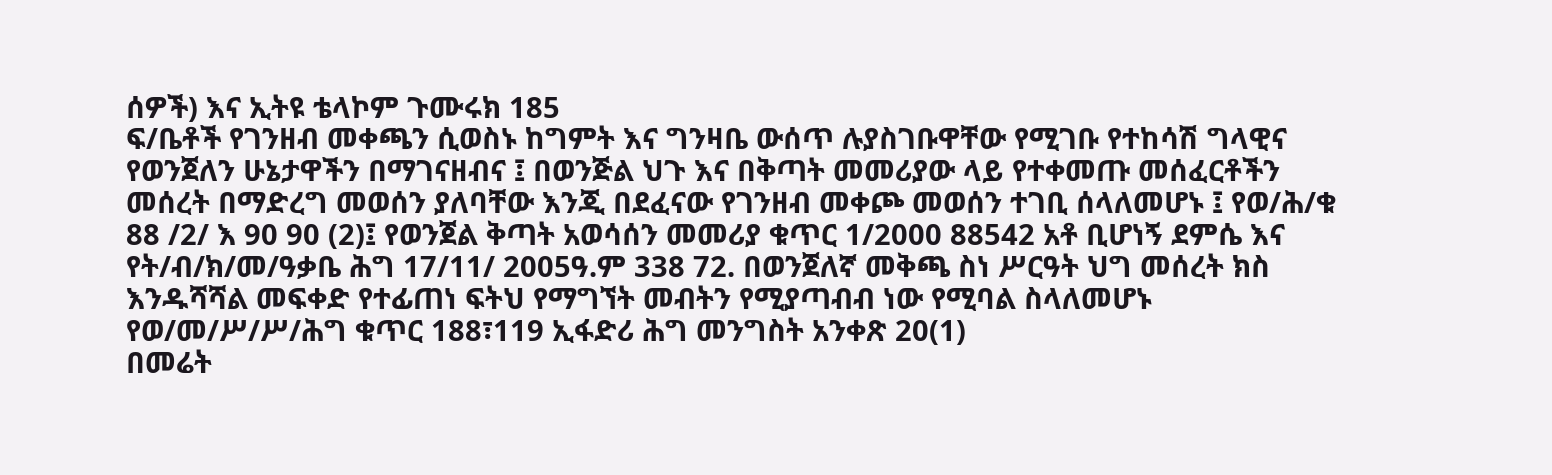ሰዎች) እና ኢትዩ ቴላኮም ጉሙሩክ 185
ፍ/ቤቶች የገንዘብ መቀጫን ሲወስኑ ከግምት እና ግንዛቤ ውሰጥ ሉያስገቡዋቸው የሚገቡ የተከሳሽ ግላዊና የወንጀለን ሁኔታዋችን በማገናዘብና ፤ በወንጅል ህጉ እና በቅጣት መመሪያው ላይ የተቀመጡ መሰፈርቶችን መሰረት በማድረግ መወሰን ያለባቸው እንጂ በደፈናው የገንዘብ መቀጮ መወሰን ተገቢ ሰላለመሆኑ ፤ የወ/ሕ/ቁ 88 /2/ እ 90 90 (2)፤ የወንጀል ቅጣት አወሳሰን መመሪያ ቁጥር 1/2000 88542 አቶ ቢሆነኝ ደምሴ እና የት/ብ/ክ/መ/ዓቃቤ ሕግ 17/11/ 2005ዓ.ም 338 72. በወንጀለኛ መቅጫ ስነ ሥርዓት ህግ መሰረት ክስ እንዱሻሻል መፍቀድ የተፊጠነ ፍትህ የማግኘት መብትን የሚያጣብብ ነው የሚባል ስላለመሆኑ የወ/መ/ሥ/ሥ/ሕግ ቁጥር 188፣119 ኢፋድሪ ሕግ መንግስት አንቀጽ 20(1)
በመሬት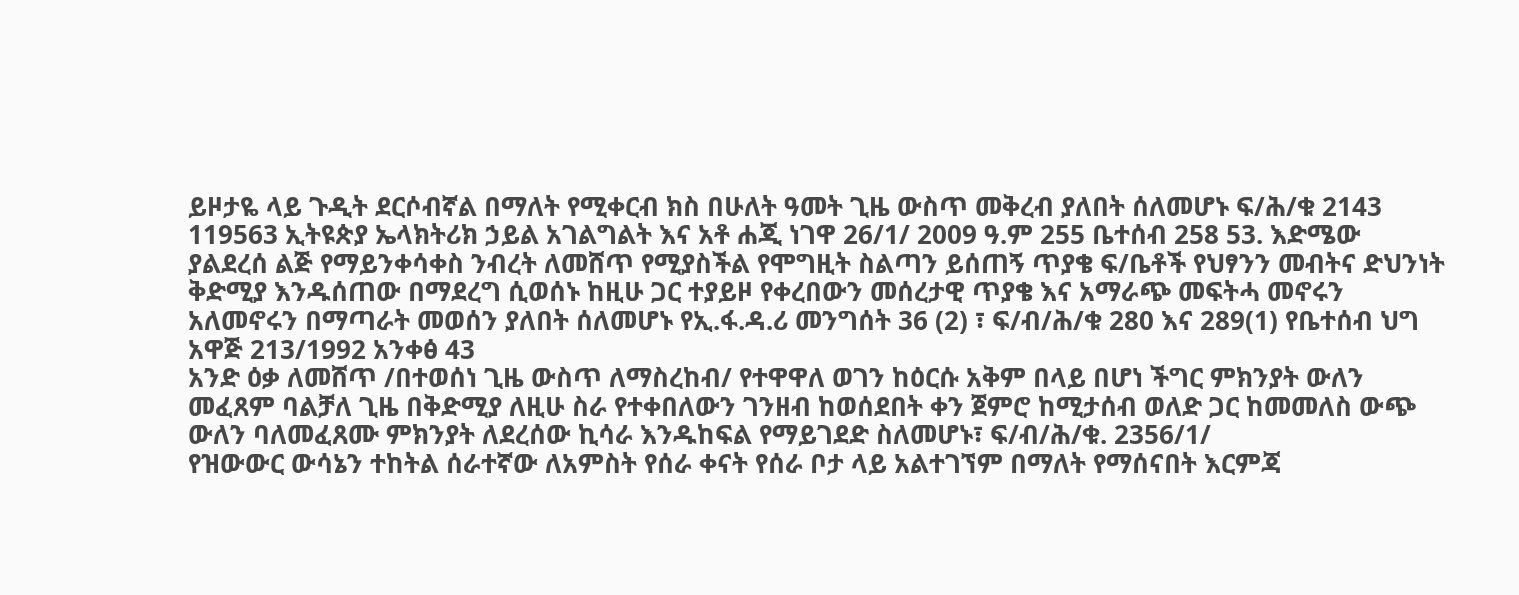ይዞታዬ ላይ ጉዲት ደርሶብኛል በማለት የሚቀርብ ክስ በሁለት ዓመት ጊዜ ውስጥ መቅረብ ያለበት ሰለመሆኑ ፍ/ሕ/ቁ 2143 119563 ኢትዩጵያ ኤላክትሪክ ኃይል አገልግልት እና አቶ ሐጂ ነገዋ 26/1/ 2009 ዓ.ም 255 ቤተሰብ 258 53. እድሜው ያልደረሰ ልጅ የማይንቀሳቀስ ንብረት ለመሸጥ የሚያስችል የሞግዚት ስልጣን ይሰጠኝ ጥያቄ ፍ/ቤቶች የህፃንን መብትና ድህንነት ቅድሚያ እንዱሰጠው በማደረግ ሲወሰኑ ከዚሁ ጋር ተያይዞ የቀረበውን መሰረታዊ ጥያቄ እና አማራጭ መፍትሓ መኖሩን አለመኖሩን በማጣራት መወሰን ያለበት ሰለመሆኑ የኢ.ፋ.ዳ.ሪ መንግሰት 36 (2) ፣ ፍ/ብ/ሕ/ቁ 280 እና 289(1) የቤተሰብ ህግ አዋጅ 213/1992 አንቀፅ 43
አንድ ዕቃ ለመሸጥ /በተወሰነ ጊዜ ውስጥ ለማስረከብ/ የተዋዋለ ወገን ከዕርሱ አቅም በላይ በሆነ ችግር ምክንያት ውለን መፈጸም ባልቻለ ጊዜ በቅድሚያ ለዚሁ ስራ የተቀበለውን ገንዘብ ከወሰደበት ቀን ጀምሮ ከሚታሰብ ወለድ ጋር ከመመለስ ውጭ ውለን ባለመፈጸሙ ምክንያት ለደረሰው ኪሳራ እንዱከፍል የማይገደድ ስለመሆኑ፣ ፍ/ብ/ሕ/ቁ. 2356/1/
የዝውውር ውሳኔን ተከትል ሰራተኛው ለአምስት የሰራ ቀናት የሰራ ቦታ ላይ አልተገኘም በማለት የማሰናበት እርምጃ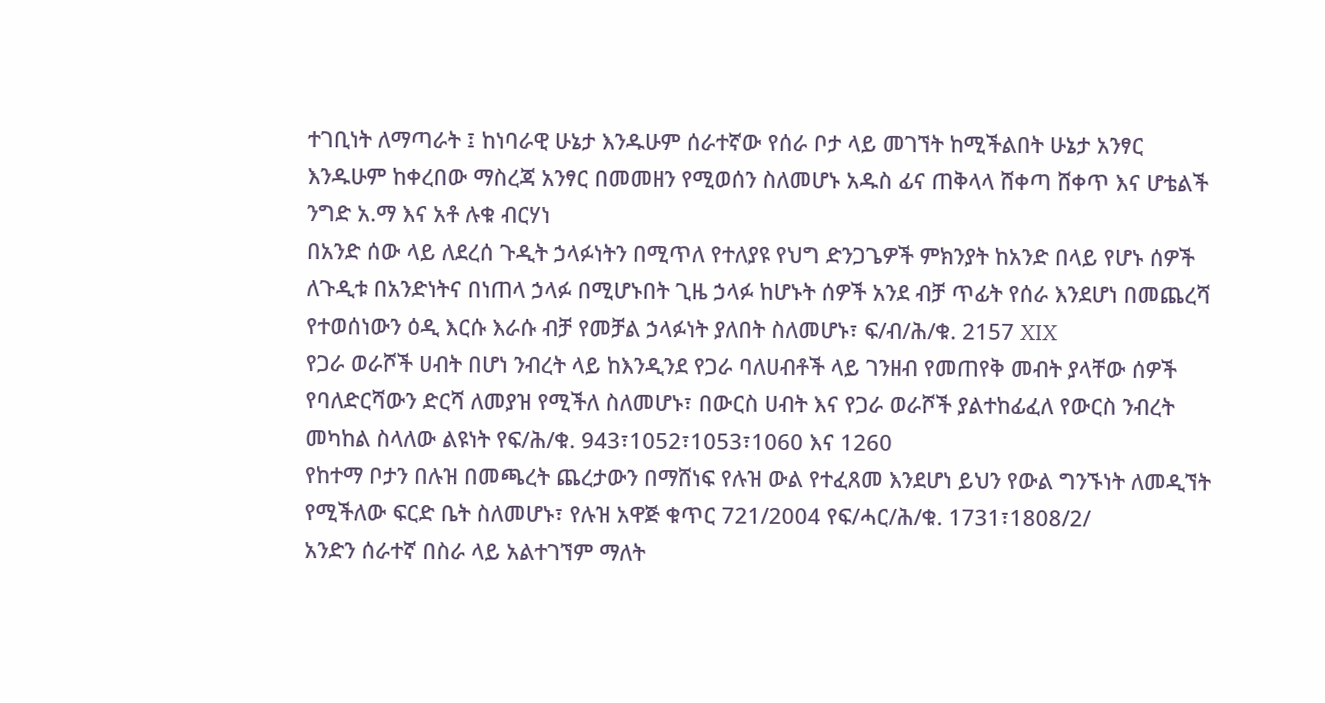ተገቢነት ለማጣራት ፤ ከነባራዊ ሁኔታ እንዱሁም ሰራተኛው የሰራ ቦታ ላይ መገኘት ከሚችልበት ሁኔታ አንፃር እንዱሁም ከቀረበው ማስረጃ አንፃር በመመዘን የሚወሰን ስለመሆኑ አዱስ ፊና ጠቅላላ ሸቀጣ ሸቀጥ እና ሆቴልች ንግድ አ.ማ እና አቶ ሉቁ ብርሃነ
በአንድ ሰው ላይ ለደረሰ ጉዲት ኃላፉነትን በሚጥለ የተለያዩ የህግ ድንጋጌዎች ምክንያት ከአንድ በላይ የሆኑ ሰዎች ለጉዲቱ በአንድነትና በነጠላ ኃላፉ በሚሆኑበት ጊዜ ኃላፉ ከሆኑት ሰዎች አንደ ብቻ ጥፊት የሰራ እንደሆነ በመጨረሻ የተወሰነውን ዕዲ እርሱ እራሱ ብቻ የመቻል ኃላፉነት ያለበት ስለመሆኑ፣ ፍ/ብ/ሕ/ቁ. 2157 XIX
የጋራ ወራሾች ሀብት በሆነ ንብረት ላይ ከእንዲንደ የጋራ ባለሀብቶች ላይ ገንዘብ የመጠየቅ መብት ያላቸው ሰዎች የባለድርሻውን ድርሻ ለመያዝ የሚችለ ስለመሆኑ፣ በውርስ ሀብት እና የጋራ ወራሾች ያልተከፊፈለ የውርስ ንብረት መካከል ስላለው ልዩነት የፍ/ሕ/ቁ. 943፣1052፣1053፣1060 እና 1260
የከተማ ቦታን በሉዝ በመጫረት ጨረታውን በማሸነፍ የሉዝ ውል የተፈጸመ እንደሆነ ይህን የውል ግንኙነት ለመዲኘት የሚችለው ፍርድ ቤት ስለመሆኑ፣ የሉዝ አዋጅ ቁጥር 721/2004 የፍ/ሓር/ሕ/ቁ. 1731፣1808/2/
አንድን ሰራተኛ በስራ ላይ አልተገኘም ማለት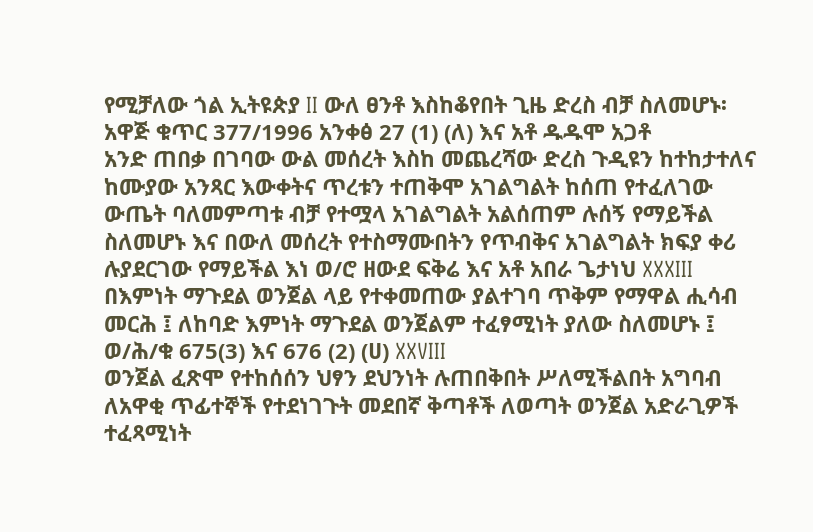የሚቻለው ጎል ኢትዩጵያ II ውለ ፀንቶ እስከቆየበት ጊዜ ድረስ ብቻ ስለመሆኑ፡አዋጅ ቁጥር 377/1996 አንቀፅ 27 (1) (ለ) እና አቶ ዱዱሞ አጋቶ
አንድ ጠበቃ በገባው ውል መሰረት እስከ መጨረሻው ድረስ ጉዲዩን ከተከታተለና ከሙያው አንጻር እውቀትና ጥረቱን ተጠቅሞ አገልግልት ከሰጠ የተፈለገው ውጤት ባለመምጣቱ ብቻ የተሟላ አገልግልት አልሰጠም ሉሰኝ የማይችል ስለመሆኑ እና በውለ መሰረት የተስማሙበትን የጥብቅና አገልግልት ክፍያ ቀሪ ሉያደርገው የማይችል እነ ወ/ሮ ዘውደ ፍቅሬ እና አቶ አበራ ጌታነህ XXXIII
በእምነት ማጉደል ወንጀል ላይ የተቀመጠው ያልተገባ ጥቅም የማዋል ሒሳብ መርሕ ፤ ለከባድ እምነት ማጉደል ወንጀልም ተፈፃሚነት ያለው ስለመሆኑ ፤ ወ/ሕ/ቁ 675(3) እና 676 (2) (ሀ) XXVIII
ወንጀል ፈጽሞ የተከሰሰን ህፃን ደህንነት ሉጠበቅበት ሥለሚችልበት አግባብ ለአዋቂ ጥፊተኞች የተደነገጉት መደበኛ ቅጣቶች ለወጣት ወንጀል አድራጊዎች ተፈጻሚነት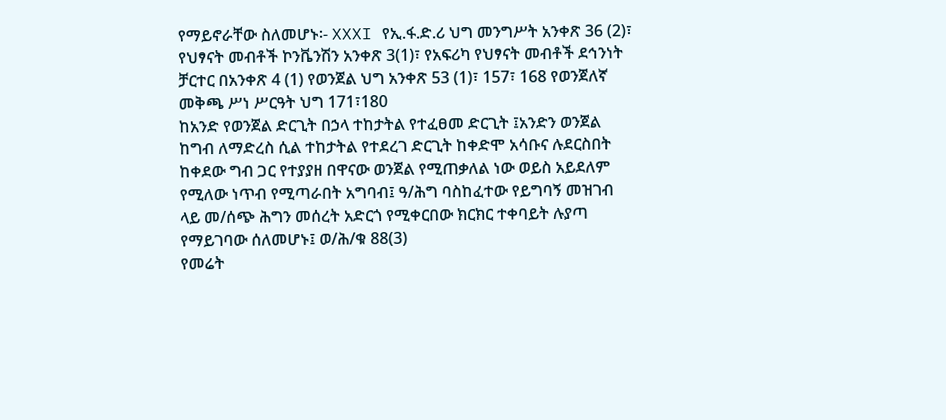የማይኖራቸው ስለመሆኑ፡- XXXI የኢ.ፋ.ድ.ሪ ህግ መንግሥት አንቀጽ 36 (2)፣ የህፃናት መብቶች ኮንቬንሽን አንቀጽ 3(1)፣ የአፍሪካ የህፃናት መብቶች ደኅንነት ቻርተር በአንቀጽ 4 (1) የወንጀል ህግ አንቀጽ 53 (1)፣ 157፣ 168 የወንጀለኛ መቅጫ ሥነ ሥርዓት ህግ 171፣180
ከአንድ የወንጀል ድርጊት በኃላ ተከታትል የተፈፀመ ድርጊት ፤አንድን ወንጀል ከግብ ለማድረስ ሲል ተከታትል የተደረገ ድርጊት ከቀድሞ አሳቡና ሉደርስበት ከቀደው ግብ ጋር የተያያዘ በዋናው ወንጀል የሚጠቃለል ነው ወይስ አይደለም የሚለው ነጥብ የሚጣራበት አግባብ፤ ዓ/ሕግ ባስከፈተው የይግባኝ መዝገብ ላይ መ/ሰጭ ሕግን መሰረት አድርጎ የሚቀርበው ክርክር ተቀባይት ሉያጣ የማይገባው ሰለመሆኑ፤ ወ/ሕ/ቁ 88(3)
የመሬት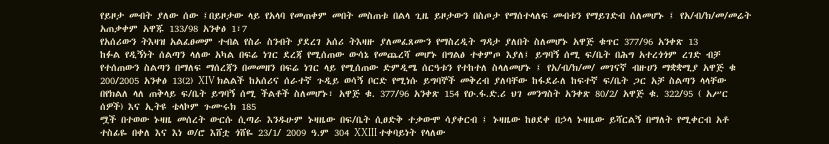የይዞታ መብት ያለው ሰው ፤በይዞታው ላይ የአላባ የመጠቀም መበት መስጠቱ በልላ ጊዜ ይዞታውን በስጦታ የማሰተላለፍ መብቱን የማይገድብ ሰለመሆኑ ፤ የአ/ብ/ክ/መ/መሬት አጠቃቀም አዋጁ 133/98 አንቀፅ 1፣7
የአሰሪውን ትእዛዝ አልፈፀመም ተብል የስራ ስንብት ያደረገ አሰሪ ትእዛዙ ያለመፈጸሙን የማስረዲት ግዳታ ያለበት ስለመሆኑ አዋጅ ቁጥር 377/96 አንቀጽ 13
ከፉል የዲኝነት ሰልጣን ላለው አካል በፍሬ ነገር ደረጃ የሚሰጠው ውሳኔ የመጨረሻ መሆኑ በግልፅ ተቀምጦ እያለ፤ ይግባኝ ሰሚ ፍ/ቤት በሕግ አተረጎጎም ረገድ ብቻ የተሰጠውን ስልጣን በማለፍ ማሰረጃን በመመዘን በፍሬ ነገር ላይ የሚሰጠው ድምዲሜ ሰርዓቱን የተከተለ ስላለመሆኑ ፤ የአ/ብ/ክ/መ/ መገናኛ ብዙሀን ማቋቋሚያ አዋጅ ቁ 200/2005 አንቀፅ 13(2) XIV ክልልች ከአሰሪና ሰራተኛ ጉዲይ ወሳኝ ቦርድ የሚነሱ ይግባኞች መቅረብ ያለባቸው ከፋደራለ ከፍተኛ ፍ/ቤት ጋር አቻ ስልጣን ላላቸው በየክልለ ላለ ጠቅላይ ፍ/ቤት ይግባኝ ሰሚ ችልቶች ስለመሆኑ፣ አዋጅ ቁ. 377/96 አንቀጽ 154 የዑ.ፋ.ድ.ሪ ህገ መንግስት አንቀጽ 80/2/ አዋጅ ቁ. 322/95 ( አሥር ሰዎች) እና ኢትዩ ቴላኮም ጉሙሩክ 185
ሟች በተወው ኑዛዜ መሰረት ውርሱ ሲጣራ እንዱሁም ኑዛዜው በፍ/ቤት ሲፀድቅ ተቃውሞ ሳያቀርብ ፤ ኑዛዜው ከፀደቀ በኃላ ኑዛዜው ይሻርልኝ በማለት የሚቀርብ አቶ ተስፊዬ በቀለ እና እነ ወ/ሮ እሸቷ ጎሸዬ 23/1/ 2009 ዓ.ም 304 XXIII ተቀባይነት የላለው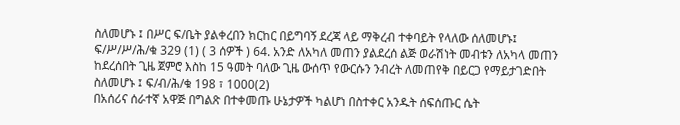ስለመሆኑ ፤ በሥር ፍ/ቤት ያልቀረበን ክርከር በይግባኝ ደረጃ ላይ ማቅረብ ተቀባይት የላለው ሰለመሆኑ፤ ፍ/ሥ/ሥ/ሕ/ቁ 329 (1) ( 3 ሰዎች ) 64. አንድ ለአካለ መጠን ያልደረሰ ልጅ ወራሽነት መብቱን ለአካላ መጠን ከደረሰበት ጊዜ ጀምሮ እስከ 15 ዓመት ባለው ጊዜ ውሰጥ የውርሱን ንብረት ለመጠየቅ በይርጋ የማይታገድበት ስለመሆኑ ፤ ፍ/ብ/ሕ/ቁ 198 ፣ 1000(2)
በአሰሪና ሰራተኛ አዋጅ በግልጽ በተቀመጡ ሁኔታዎች ካልሆነ በስተቀር አንዱት ሰፍሰጡር ሴት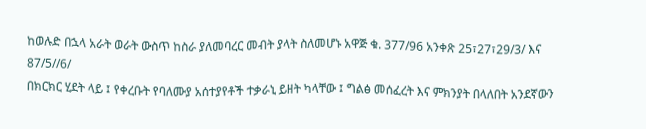ከወሉድ በኋላ አራት ወራት ውስጥ ከስራ ያለመባረር መብት ያላት ስለመሆኑ አዋጅ ቁ. 377/96 አንቀጽ 25፣27፣29/3/ እና 87/5//6/
በክርክር ሂደት ላይ ፤ የቀረቡት የባለሙያ አሰተያየቶች ተቃራኒ ይዘት ካላቸው ፤ ግልፅ መሰፈረት እና ምክንያት በላለበት አንደኛውን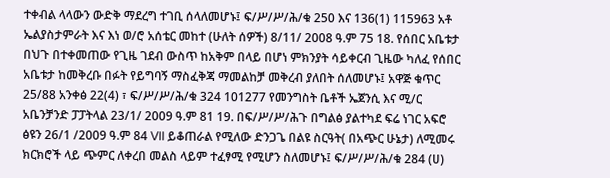ተቀብል ላላውን ውድቅ ማደረግ ተገቢ ሰላለመሆኑ፤ ፍ/ሥ/ሥ/ሕ/ቁ 250 እና 136(1) 115963 አቶ ኤልያስታምራት እና እነ ወ/ሮ አሰቴር መከተ (ሁለት ሰዎች) 8/11/ 2008 ዓ.ም 75 18. የሰበር አቤቱታ በህጉ በተቀመጠው የጊዜ ገደብ ውስጥ ከአቅም በላይ በሆነ ምክንያት ሳይቀርብ ጊዜው ካለፈ የሰበር አቤቱታ ከመቅረቡ በፉት የይግባኝ ማስፈቅጃ ማመልከቻ መቅረብ ያለበት ሰለመሆኑ፤ አዋጅ ቁጥር 25/88 አንቀፅ 22(4) ፣ ፍ/ሥ/ሥ/ሕ/ቁ 324 101277 የመንግስት ቤቶች ኤጀንሲ እና ሚ/ር አቤንቻንድ ፓፓትላል 23/1/ 2009 ዓ.ም 81 19. በፍ/ሥ/ሥ/ሕጉ በግልፅ ያልተካደ ፍሬ ነገር አፍሮ ፅዩን 26/1 /2009 ዓ.ም 84 VII ይቆጠራል የሚለው ድንጋጌ በልዩ ስርዓት( በአጭር ሁኔታ) ለሚመሩ ክርክሮች ላይ ጭምር ለቀረበ መልስ ላይም ተፈፃሚ የሚሆን ስለመሆኑ፤ ፍ/ሥ/ሥ/ሕ/ቁ 284 (ሀ)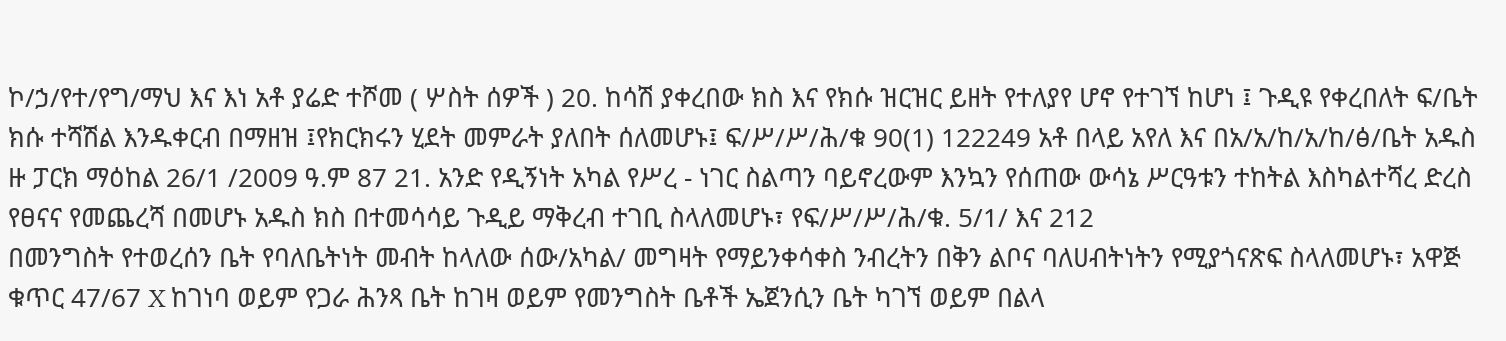ኮ/ኃ/የተ/የግ/ማህ እና እነ አቶ ያሬድ ተሾመ ( ሦስት ሰዎች ) 20. ከሳሽ ያቀረበው ክስ እና የክሱ ዝርዝር ይዘት የተለያየ ሆኖ የተገኘ ከሆነ ፤ ጉዲዩ የቀረበለት ፍ/ቤት ክሱ ተሻሽል እንዱቀርብ በማዘዝ ፤የክርክሩን ሂደት መምራት ያለበት ሰለመሆኑ፤ ፍ/ሥ/ሥ/ሕ/ቁ 90(1) 122249 አቶ በላይ አየለ እና በአ/አ/ከ/አ/ከ/ፅ/ቤት አዱስ ዙ ፓርክ ማዕከል 26/1 /2009 ዓ.ም 87 21. አንድ የዲኝነት አካል የሥረ - ነገር ስልጣን ባይኖረውም እንኳን የሰጠው ውሳኔ ሥርዓቱን ተከትል እስካልተሻረ ድረስ የፀናና የመጨረሻ በመሆኑ አዱስ ክስ በተመሳሳይ ጉዲይ ማቅረብ ተገቢ ስላለመሆኑ፣ የፍ/ሥ/ሥ/ሕ/ቁ. 5/1/ እና 212
በመንግስት የተወረሰን ቤት የባለቤትነት መብት ከላለው ሰው/አካል/ መግዛት የማይንቀሳቀስ ንብረትን በቅን ልቦና ባለሀብትነትን የሚያጎናጽፍ ስላለመሆኑ፣ አዋጅ ቁጥር 47/67 X ከገነባ ወይም የጋራ ሕንጻ ቤት ከገዛ ወይም የመንግስት ቤቶች ኤጀንሲን ቤት ካገኘ ወይም በልላ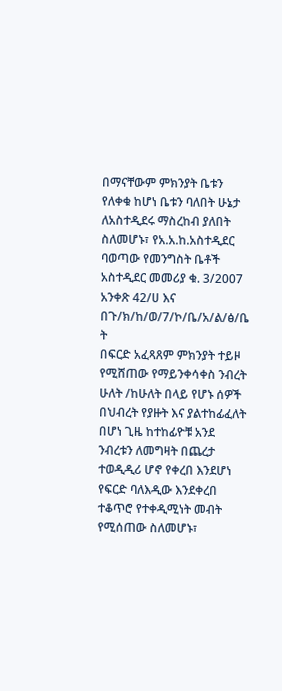በማናቸውም ምክንያት ቤቱን የለቀቁ ከሆነ ቤቱን ባለበት ሁኔታ ለአስተዲደሩ ማስረከብ ያለበት ስለመሆኑ፣ የአ.አ.ከ.አስተዲደር ባወጣው የመንግስት ቤቶች አስተዲደር መመሪያ ቁ. 3/2007 አንቀጽ 42/ሀ እና በጉ/ክ/ከ/ወ/7/ኮ/ቤ/አ/ል/ፅ/ቤ ት
በፍርድ አፈጻጸም ምክንያት ተይዞ የሚሸጠው የማይንቀሳቀስ ንብረት ሁለት /ከሁለት በላይ የሆኑ ሰዎች በህብረት የያዙት እና ያልተከፊፈለት በሆነ ጊዜ ከተከፊዮቹ አንደ ንብረቱን ለመግዛት በጨረታ ተወዲዲሪ ሆኖ የቀረበ እንደሆነ የፍርድ ባለእዲው እንደቀረበ ተቆጥሮ የተቀዲሚነት መብት የሚሰጠው ስለመሆኑ፣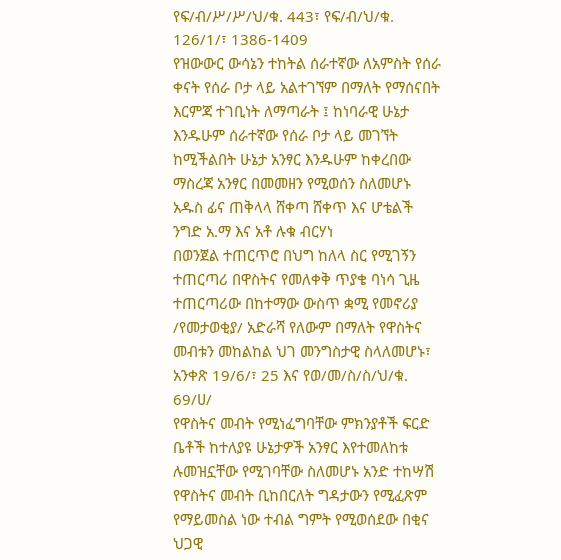የፍ/ብ/ሥ/ሥ/ህ/ቁ. 443፣ የፍ/ብ/ህ/ቁ. 126/1/፣ 1386-1409
የዝውውር ውሳኔን ተከትል ሰራተኛው ለአምስት የሰራ ቀናት የሰራ ቦታ ላይ አልተገኘም በማለት የማሰናበት እርምጃ ተገቢነት ለማጣራት ፤ ከነባራዊ ሁኔታ እንዱሁም ሰራተኛው የሰራ ቦታ ላይ መገኘት ከሚችልበት ሁኔታ አንፃር እንዱሁም ከቀረበው ማስረጃ አንፃር በመመዘን የሚወሰን ስለመሆኑ አዱስ ፊና ጠቅላላ ሸቀጣ ሸቀጥ እና ሆቴልች ንግድ አ.ማ እና አቶ ሉቁ ብርሃነ
በወንጀል ተጠርጥሮ በህግ ከለላ ስር የሚገኝን ተጠርጣሪ በዋስትና የመለቀቅ ጥያቄ ባነሳ ጊዜ ተጠርጣሪው በከተማው ውስጥ ቋሚ የመኖሪያ /የመታወቂያ/ አድራሻ የለውም በማለት የዋስትና መብቱን መከልከል ህገ መንግስታዊ ስላለመሆኑ፣ አንቀጽ 19/6/፣ 25 እና የወ/መ/ስ/ስ/ህ/ቁ. 69/ሀ/
የዋስትና መብት የሚነፈግባቸው ምክንያቶች ፍርድ ቤቶች ከተለያዩ ሁኔታዎች አንፃር እየተመለከቱ ሉመዝኗቸው የሚገባቸው ስለመሆኑ አንድ ተከሣሽ የዋስትና መብት ቢከበርለት ግዳታውን የሚፈጽም የማይመስል ነው ተብል ግምት የሚወሰደው በቂና ህጋዊ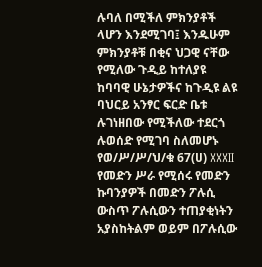ሉባለ በሚችለ ምክንያቶች ላሆን እንደሚገባ፤ እንዱሁም ምክንያቶቹ በቂና ህጋዊ ናቸው የሚለው ጉዲይ ከተለያዩ ከባባዊ ሁኔታዎችና ከጉዲዩ ልዩ ባህርይ አንፃር ፍርድ ቤቱ ሉገነዘበው የሚችለው ተደርጎ ሉወሰድ የሚገባ ስለመሆኑ የወ/ሥ/ሥ/ህ/ቁ 67(ሀ) XXXII
የመድን ሥራ የሚሰሩ የመድን ኩባንያዎች በመድን ፖሉሲ ውስጥ ፖሉሲውን ተጠያቂነትን አያስከትልም ወይም በፖሉሲው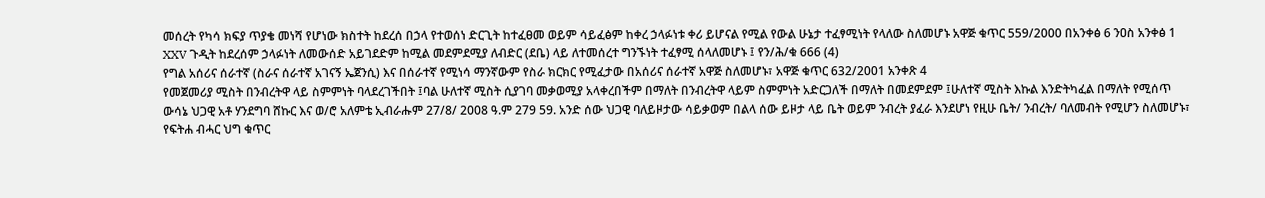መሰረት የካሳ ክፍያ ጥያቄ መነሻ የሆነው ክስተት ከደረሰ በኃላ የተወሰነ ድርጊት ከተፈፀመ ወይም ሳይፈፅም ከቀረ ኃላፉነቱ ቀሪ ይሆናል የሚል የውል ሁኔታ ተፈፃሚነት የላለው ስለመሆኑ አዋጅ ቁጥር 559/2000 በአንቀፅ 6 ንዐስ አንቀፅ 1 XXV ጉዲት ከደረሰም ኃላፉነት ለመውሰድ አይገደድም ከሚል መደምደሚያ ለብድር (ደቤ) ላይ ለተመሰረተ ግንኙነት ተፈፃሚ ሰላለመሆኑ ፤ የን/ሕ/ቁ 666 (4)
የግል አሰሪና ሰራተኛ (ስራና ሰራተኛ አገናኝ ኤጀንሲ) እና በሰራተኛ የሚነሳ ማንኛውም የስራ ክርክር የሚፈታው በአሰሪና ሰራተኛ አዋጅ ስለመሆኑ፣ አዋጅ ቁጥር 632/2001 አንቀጽ 4
የመጀመሪያ ሚስት በንብረትዋ ላይ ስምምነት ባላደረገችበት ፤ባል ሁለተኛ ሚስት ሲያገባ መቃወሚያ አላቀረበችም በማለት በንብረትዋ ላይም ስምምነት አድርጋለች በማለት በመደምደም ፤ሁለተኛ ሚስት እኩል እንድትካፈል በማለት የሚሰጥ ውሳኔ ህጋዊ አቶ ሃንደግባ ሸኩር እና ወ/ሮ አለምቴ ኢብራሑም 27/8/ 2008 ዓ.ም 279 59. አንድ ሰው ህጋዊ ባለይዞታው ሳይቃወም በልላ ሰው ይዞታ ላይ ቤት ወይም ንብረት ያፈራ እንደሆነ የዚሁ ቤት/ ንብረት/ ባለመብት የሚሆን ስለመሆኑ፣ የፍትሐ ብሓር ህግ ቁጥር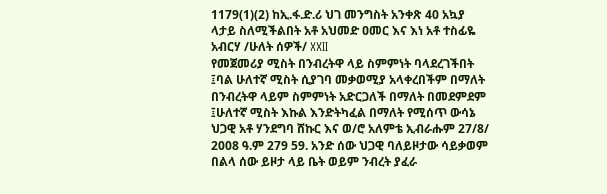1179(1)(2) ከኢ.ፋ.ድ.ሪ ህገ መንግስት አንቀጽ 40 አኳያ ላታይ ስለሚችልበት አቶ አህመድ ዐመር እና እነ አቶ ተስፊዬ አብርሃ /ሁለት ሰዎች/ XXII
የመጀመሪያ ሚስት በንብረትዋ ላይ ስምምነት ባላደረገችበት ፤ባል ሁለተኛ ሚስት ሲያገባ መቃወሚያ አላቀረበችም በማለት በንብረትዋ ላይም ስምምነት አድርጋለች በማለት በመደምደም ፤ሁለተኛ ሚስት እኩል እንድትካፈል በማለት የሚሰጥ ውሳኔ ህጋዊ አቶ ሃንደግባ ሸኩር እና ወ/ሮ አለምቴ ኢብራሑም 27/8/ 2008 ዓ.ም 279 59. አንድ ሰው ህጋዊ ባለይዞታው ሳይቃወም በልላ ሰው ይዞታ ላይ ቤት ወይም ንብረት ያፈራ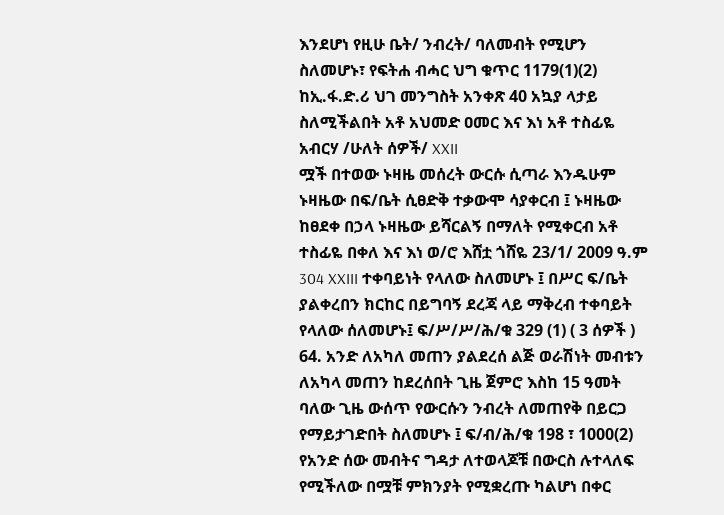እንደሆነ የዚሁ ቤት/ ንብረት/ ባለመብት የሚሆን ስለመሆኑ፣ የፍትሐ ብሓር ህግ ቁጥር 1179(1)(2) ከኢ.ፋ.ድ.ሪ ህገ መንግስት አንቀጽ 40 አኳያ ላታይ ስለሚችልበት አቶ አህመድ ዐመር እና እነ አቶ ተስፊዬ አብርሃ /ሁለት ሰዎች/ XXII
ሟች በተወው ኑዛዜ መሰረት ውርሱ ሲጣራ እንዱሁም ኑዛዜው በፍ/ቤት ሲፀድቅ ተቃውሞ ሳያቀርብ ፤ ኑዛዜው ከፀደቀ በኃላ ኑዛዜው ይሻርልኝ በማለት የሚቀርብ አቶ ተስፊዬ በቀለ እና እነ ወ/ሮ እሸቷ ጎሸዬ 23/1/ 2009 ዓ.ም 304 XXIII ተቀባይነት የላለው ስለመሆኑ ፤ በሥር ፍ/ቤት ያልቀረበን ክርከር በይግባኝ ደረጃ ላይ ማቅረብ ተቀባይት የላለው ሰለመሆኑ፤ ፍ/ሥ/ሥ/ሕ/ቁ 329 (1) ( 3 ሰዎች ) 64. አንድ ለአካለ መጠን ያልደረሰ ልጅ ወራሽነት መብቱን ለአካላ መጠን ከደረሰበት ጊዜ ጀምሮ እስከ 15 ዓመት ባለው ጊዜ ውሰጥ የውርሱን ንብረት ለመጠየቅ በይርጋ የማይታገድበት ስለመሆኑ ፤ ፍ/ብ/ሕ/ቁ 198 ፣ 1000(2)
የአንድ ሰው መብትና ግዳታ ለተወላጆቹ በውርስ ሉተላለፍ የሚችለው በሟቹ ምክንያት የሚቋረጡ ካልሆነ በቀር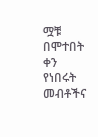ሟቹ በሞተበት ቀን የነበሩት መብቶችና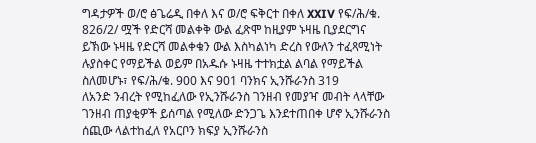ግዳታዎች ወ/ሮ ፅጌሬዲ በቀለ እና ወ/ሮ ፍቅርተ በቀለ XXIV የፍ/ሕ/ቁ. 826/2/ ሟች የድርሻ መልቀቅ ውል ፈጽሞ ከዚያም ኑዛዜ ቢያደርግና ይኽው ኑዛዜ የድርሻ መልቀቁን ውል እስካልነካ ድረስ የውለን ተፈጻሚነት ሉያስቀር የማይችል ወይም በአዱሱ ኑዛዜ ተተክቷል ልባል የማይችል ስለመሆኑ፣ የፍ/ሕ/ቁ. 900 እና 901 ባንክና ኢንሹራንስ 319
ለአንድ ንብረት የሚከፈለው የኢንሹራንስ ገንዘብ የመያዣ መብት ላላቸው ገንዘብ ጠያቂዎች ይሰጣል የሚለው ድንጋጌ እንደተጠበቀ ሆኖ ኢንሹራንስ ሰጪው ላልተከፈለ የአርቦን ክፍያ ኢንሹራንስ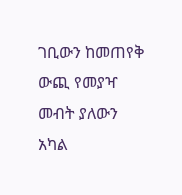ገቢውን ከመጠየቅ ውጪ የመያዣ መብት ያለውን አካል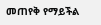መጠየቅ የማይችል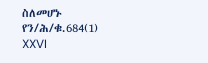ስለመሆኑ የን/ሕ/ቁ.684(1) XXVI